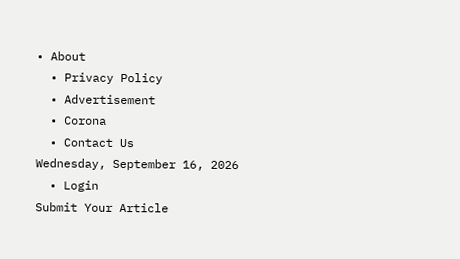• About
  • Privacy Policy
  • Advertisement
  • Corona
  • Contact Us
Wednesday, September 16, 2026
  • Login
Submit Your Article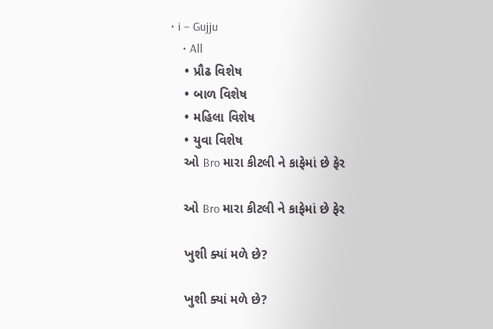• i – Gujju
    • All
    • પ્રૌઢ વિશેષ
    • બાળ વિશેષ
    • મહિલા વિશેષ
    • યુવા વિશેષ
    ઓ Bro મારા કીટલી ને કાફેમાં છે ફેર

    ઓ Bro મારા કીટલી ને કાફેમાં છે ફેર

    ખુશી ક્યાં મળે છે?

    ખુશી ક્યાં મળે છે?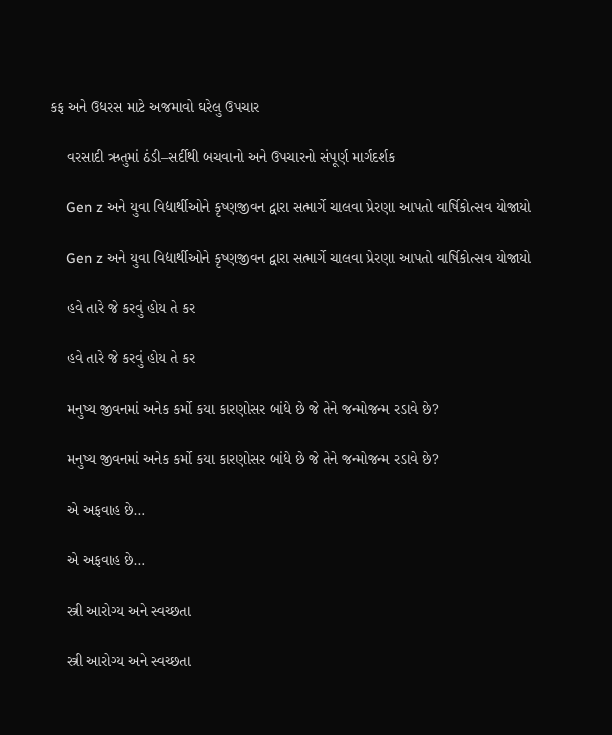કફ અને ઉધરસ માટે અજમાવો ઘરેલુ ઉપચાર

    વરસાદી ઋતુમાં ઠંડી–સર્દીથી બચવાનો અને ઉપચારનો સંપૂર્ણ માર્ગદર્શક

    Gen z અને યુવા વિદ્યાર્થીઓને કૃષ્ણજીવન દ્વારા સત્માર્ગે ચાલવા પ્રેરણા આપતો વાર્ષિકોત્સવ યોજાયો

    Gen z અને યુવા વિદ્યાર્થીઓને કૃષ્ણજીવન દ્વારા સત્માર્ગે ચાલવા પ્રેરણા આપતો વાર્ષિકોત્સવ યોજાયો

    હવે તારે જે કરવું હોય તે કર

    હવે તારે જે કરવું હોય તે કર

    મનુષ્ય જીવનમાં અનેક કર્મો કયા કારણોસર બાંધે છે જે તેને જન્મોજન્મ રડાવે છે?

    મનુષ્ય જીવનમાં અનેક કર્મો કયા કારણોસર બાંધે છે જે તેને જન્મોજન્મ રડાવે છે?

    એ અફવાહ છે…

    એ અફવાહ છે…

    સ્ત્રી આરોગ્ય અને સ્વચ્છતા

    સ્ત્રી આરોગ્ય અને સ્વચ્છતા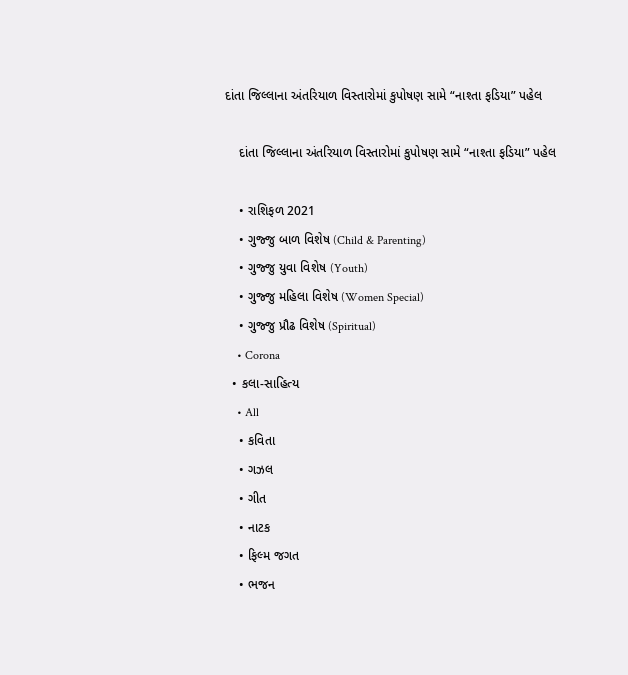દાંતા જિલ્લાના અંતરિયાળ વિસ્તારોમાં કુપોષણ સામે “નાશ્તા ફડિયા” પહેલ

    દાંતા જિલ્લાના અંતરિયાળ વિસ્તારોમાં કુપોષણ સામે “નાશ્તા ફડિયા” પહેલ

    • રાશિફળ 2021
    • ગુજ્જુ બાળ વિશેષ (Child & Parenting)
    • ગુજ્જુ યુવા વિશેષ (Youth)
    • ગુજ્જુ મહિલા વિશેષ (Women Special)
    • ગુજ્જુ પ્રૌઢ વિશેષ (Spiritual)
    • Corona
  • કલા-સાહિત્ય
    • All
    • કવિતા
    • ગઝલ
    • ગીત
    • નાટક
    • ફિલ્મ જગત
    • ભજન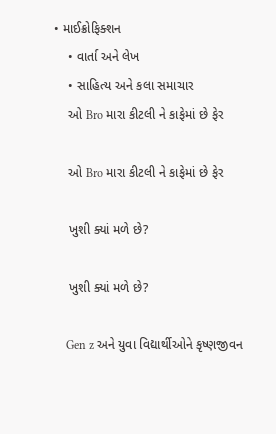• માઈક્રોફિક્શન
    • વાર્તા અને લેખ
    • સાહિત્ય અને કલા સમાચાર
    ઓ Bro મારા કીટલી ને કાફેમાં છે ફેર

    ઓ Bro મારા કીટલી ને કાફેમાં છે ફેર

    ખુશી ક્યાં મળે છે?

    ખુશી ક્યાં મળે છે?

    Gen z અને યુવા વિદ્યાર્થીઓને કૃષ્ણજીવન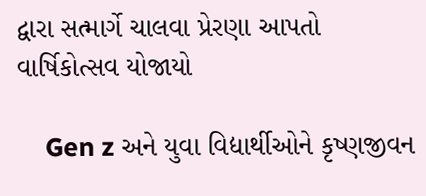દ્વારા સત્માર્ગે ચાલવા પ્રેરણા આપતો વાર્ષિકોત્સવ યોજાયો

    Gen z અને યુવા વિદ્યાર્થીઓને કૃષ્ણજીવન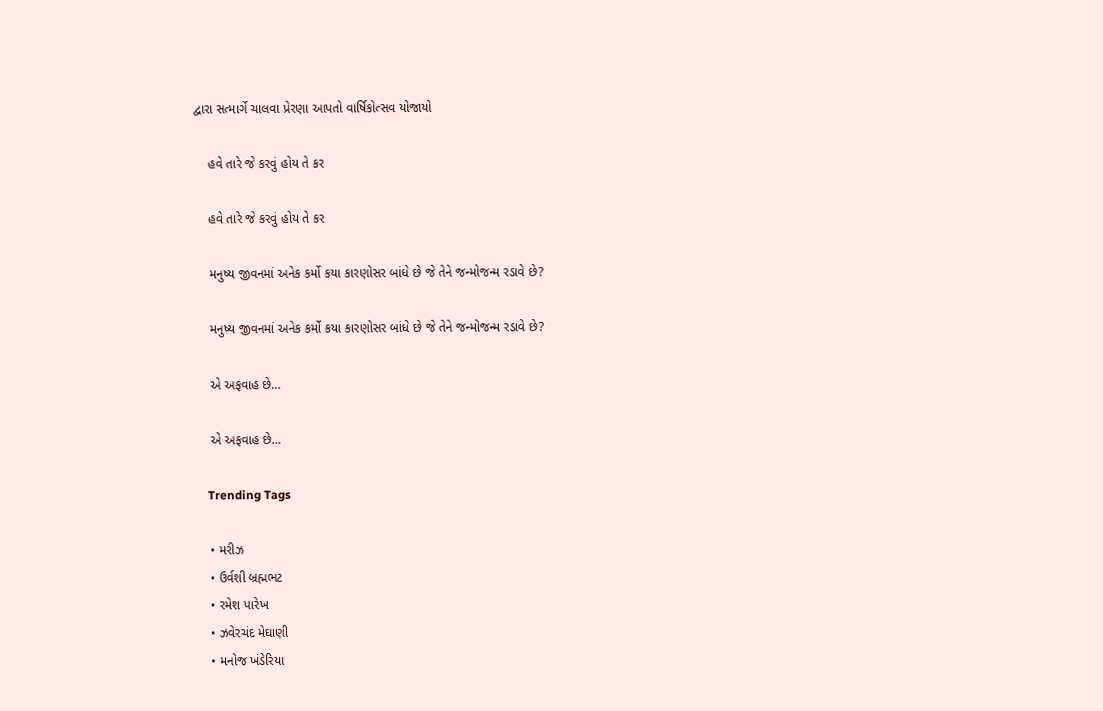દ્વારા સત્માર્ગે ચાલવા પ્રેરણા આપતો વાર્ષિકોત્સવ યોજાયો

    હવે તારે જે કરવું હોય તે કર

    હવે તારે જે કરવું હોય તે કર

    મનુષ્ય જીવનમાં અનેક કર્મો કયા કારણોસર બાંધે છે જે તેને જન્મોજન્મ રડાવે છે?

    મનુષ્ય જીવનમાં અનેક કર્મો કયા કારણોસર બાંધે છે જે તેને જન્મોજન્મ રડાવે છે?

    એ અફવાહ છે…

    એ અફવાહ છે…

    Trending Tags

    • મરીઝ
    • ઉર્વશી બ્રહ્મભટ
    • રમેશ પારેખ
    • ઝવેરચંદ મેઘાણી
    • મનોજ ખંડેરિયા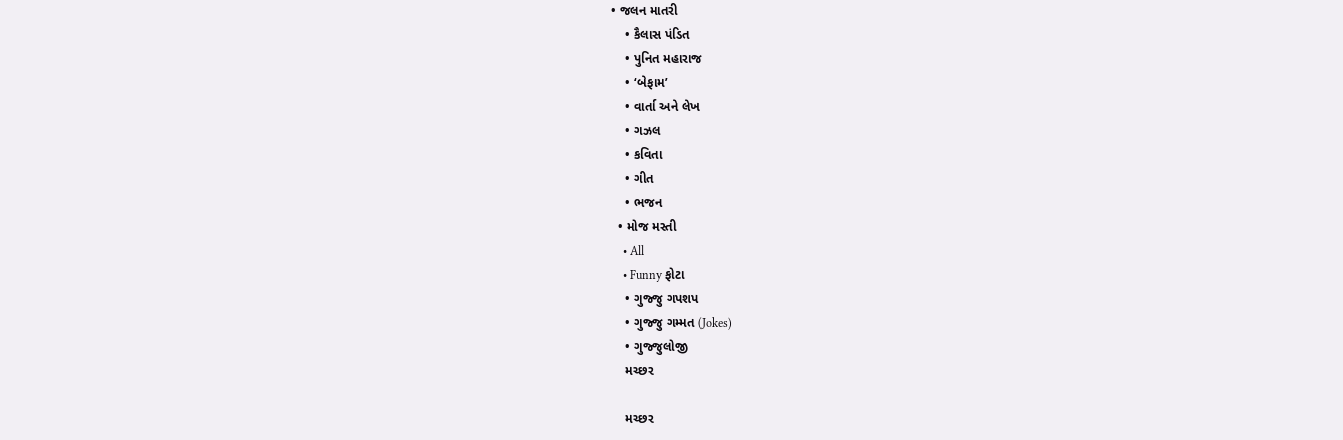• જલન માતરી
    • કૈલાસ પંડિત
    • પુનિત મહારાજ
    • ‘બેફામ’
    • વાર્તા અને લેખ
    • ગઝલ
    • કવિતા
    • ગીત
    • ભજન
  • મોજ મસ્તી
    • All
    • Funny ફોટા
    • ગુજ્જુ ગપશપ
    • ગુજ્જુ ગમ્મત (Jokes)
    • ગુજ્જુલોજી
    મચ્છર

    મચ્છર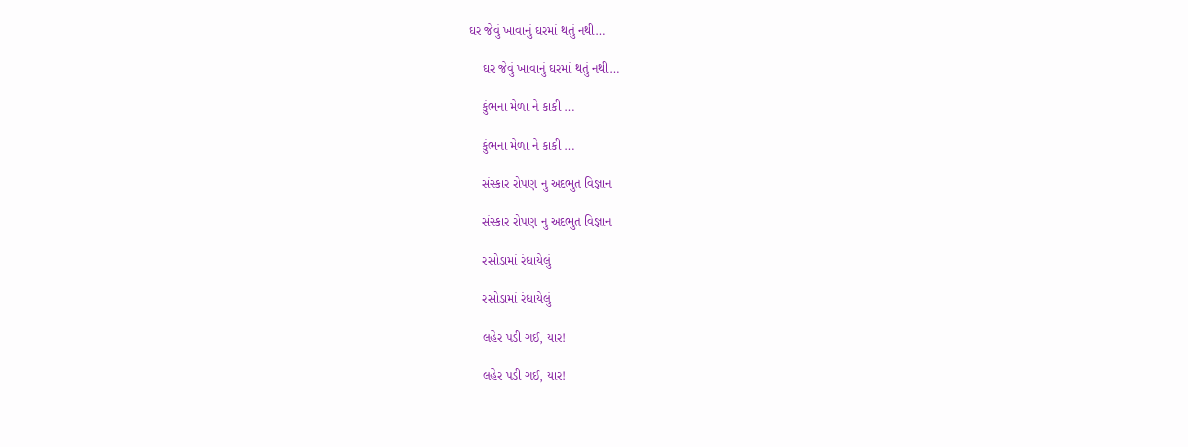ઘર જેવું ખાવાનું ઘરમાં થતું નથી…

    ઘર જેવું ખાવાનું ઘરમાં થતું નથી…

    કુંભના મેળા ને કાકી …

    કુંભના મેળા ને કાકી …

    સંસ્કાર રોપણ નુ અદભુત વિજ્ઞાન

    સંસ્કાર રોપણ નુ અદભુત વિજ્ઞાન

    રસોડામાં રંધાયેલું

    રસોડામાં રંધાયેલું

    લહેર પડી ગઈ, યાર!

    લહેર પડી ગઈ, યાર!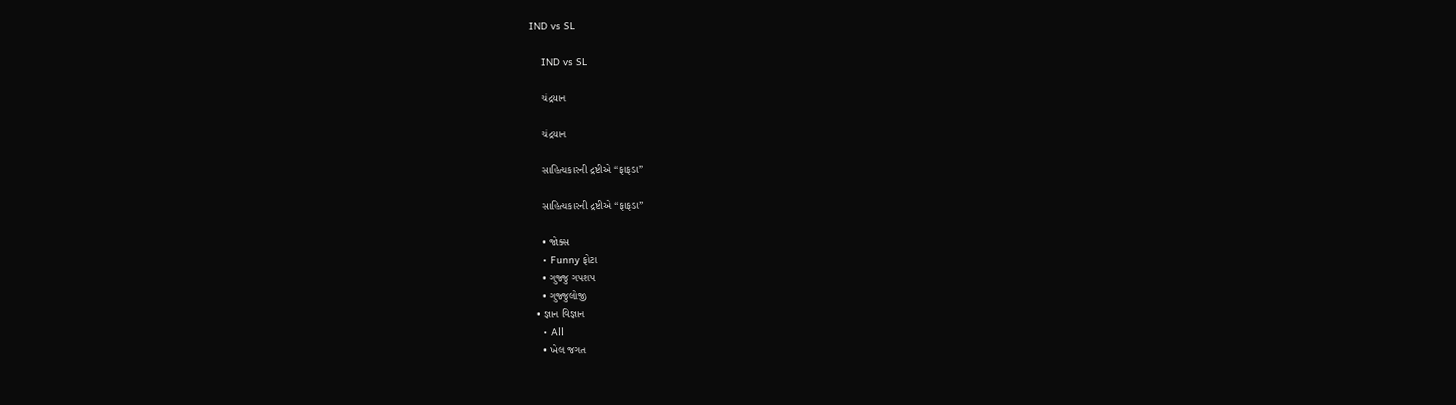IND vs SL

    IND vs SL

    ચંદ્રયાન

    ચંદ્રયાન

    સાહિત્યકારની દ્રષ્ટીએ “ફાફડા”

    સાહિત્યકારની દ્રષ્ટીએ “ફાફડા”

    • જોક્સ
    • Funny ફોટા
    • ગુજ્જુ ગપશપ
    • ગુજ્જુલોજી
  • જ્ઞાન વિજ્ઞાન
    • All
    • ખેલ જગત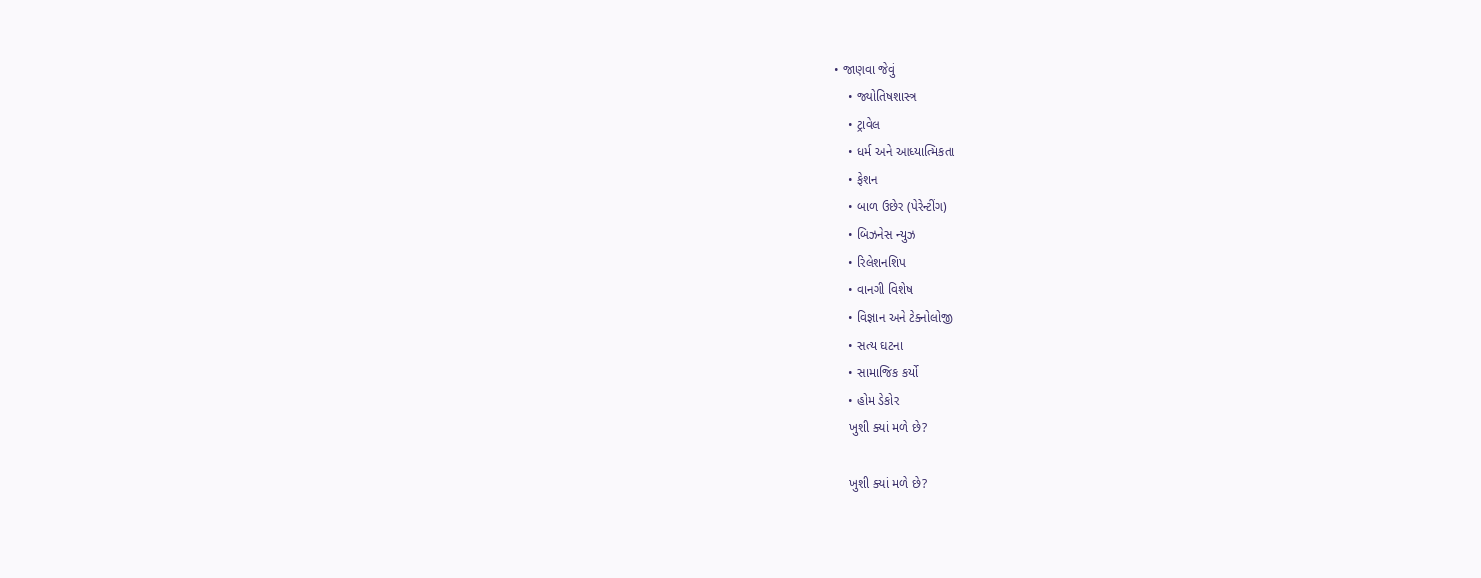• જાણવા જેવું
    • જ્યોતિષશાસ્ત્ર
    • ટ્રાવેલ
    • ધર્મ અને આધ્યાત્મિકતા
    • ફેશન
    • બાળ ઉછેર (પેરેન્ટીંગ)
    • બિઝનેસ ન્યુઝ
    • રિલેશનશિપ
    • વાનગી વિશેષ
    • વિજ્ઞાન અને ટેક્નોલોજી
    • સત્ય ઘટના
    • સામાજિક કર્યો
    • હોમ ડેકોર
    ખુશી ક્યાં મળે છે?

    ખુશી ક્યાં મળે છે?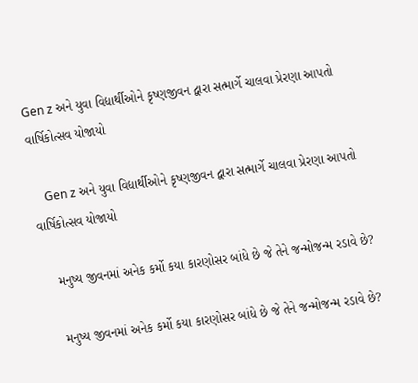Gen z અને યુવા વિદ્યાર્થીઓને કૃષ્ણજીવન દ્વારા સત્માર્ગે ચાલવા પ્રેરણા આપતો વાર્ષિકોત્સવ યોજાયો

    Gen z અને યુવા વિદ્યાર્થીઓને કૃષ્ણજીવન દ્વારા સત્માર્ગે ચાલવા પ્રેરણા આપતો વાર્ષિકોત્સવ યોજાયો

    મનુષ્ય જીવનમાં અનેક કર્મો કયા કારણોસર બાંધે છે જે તેને જન્મોજન્મ રડાવે છે?

    મનુષ્ય જીવનમાં અનેક કર્મો કયા કારણોસર બાંધે છે જે તેને જન્મોજન્મ રડાવે છે?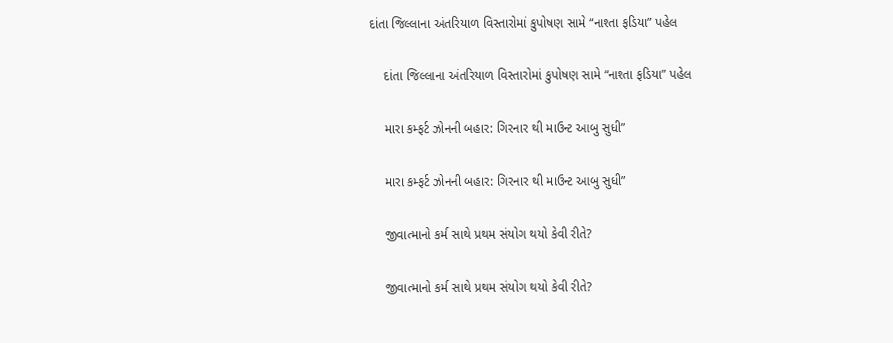દાંતા જિલ્લાના અંતરિયાળ વિસ્તારોમાં કુપોષણ સામે “નાશ્તા ફડિયા” પહેલ

    દાંતા જિલ્લાના અંતરિયાળ વિસ્તારોમાં કુપોષણ સામે “નાશ્તા ફડિયા” પહેલ

    મારા કમ્ફર્ટ ઝોનની બહાર: ગિરનાર થી માઉન્ટ આબુ સુધી”

    મારા કમ્ફર્ટ ઝોનની બહાર: ગિરનાર થી માઉન્ટ આબુ સુધી”

    જીવાત્માનો કર્મ સાથે પ્રથમ સંયોગ થયો કેવી રીતે?

    જીવાત્માનો કર્મ સાથે પ્રથમ સંયોગ થયો કેવી રીતે?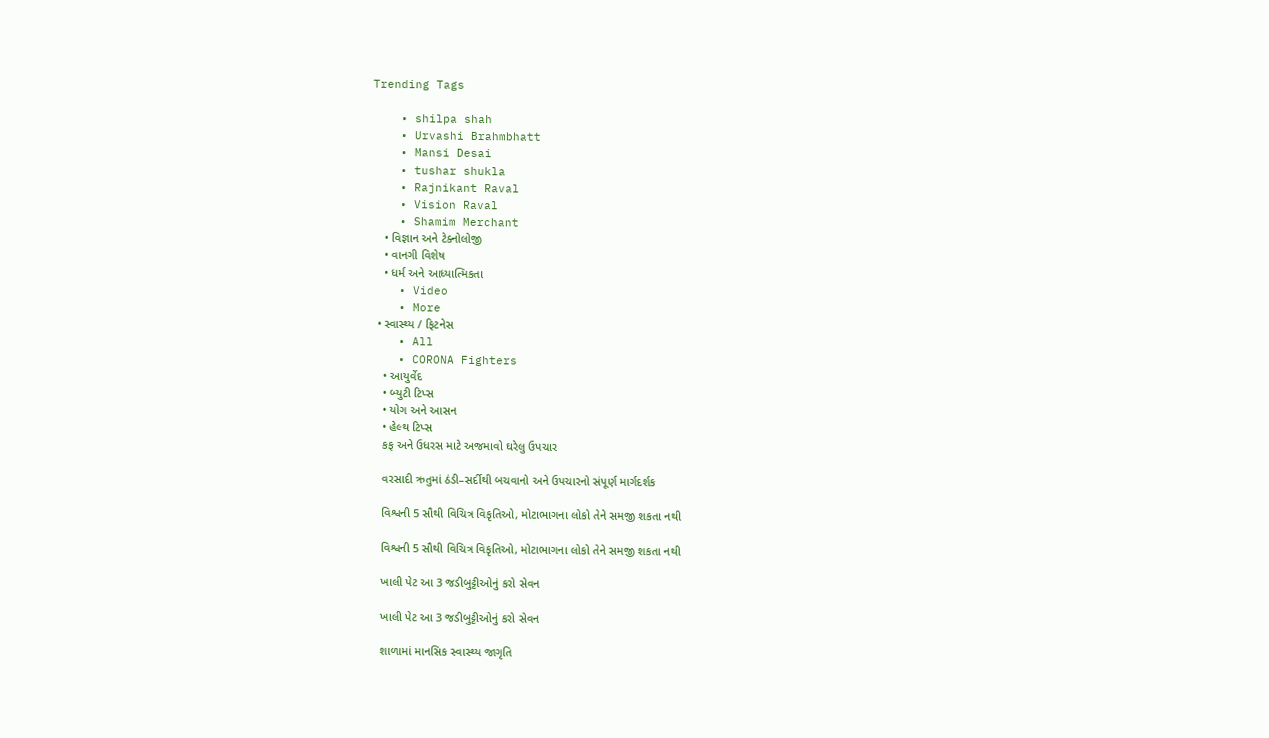Trending Tags

    • shilpa shah
    • Urvashi Brahmbhatt
    • Mansi Desai
    • tushar shukla
    • Rajnikant Raval
    • Vision Raval
    • Shamim Merchant
    • વિજ્ઞાન અને ટેક્નોલોજી
    • વાનગી વિશેષ
    • ધર્મ અને આધ્યાત્મિકતા
    • Video
    • More
  • સ્વાસ્થ્ય / ફિટનેસ
    • All
    • CORONA Fighters
    • આયુર્વેદ
    • બ્યુટી ટિપ્સ
    • યોગ અને આસન
    • હેલ્થ ટિપ્સ
    કફ અને ઉધરસ માટે અજમાવો ઘરેલુ ઉપચાર

    વરસાદી ઋતુમાં ઠંડી–સર્દીથી બચવાનો અને ઉપચારનો સંપૂર્ણ માર્ગદર્શક

    વિશ્વની 5 સૌથી વિચિત્ર વિકૃતિઓ, મોટાભાગના લોકો તેને સમજી શકતા નથી

    વિશ્વની 5 સૌથી વિચિત્ર વિકૃતિઓ, મોટાભાગના લોકો તેને સમજી શકતા નથી

    ખાલી પેટ આ 3 જડીબુટ્ટીઓનું કરો સેવન

    ખાલી પેટ આ 3 જડીબુટ્ટીઓનું કરો સેવન

    શાળામાં માનસિક સ્વાસ્થ્ય જાગૃતિ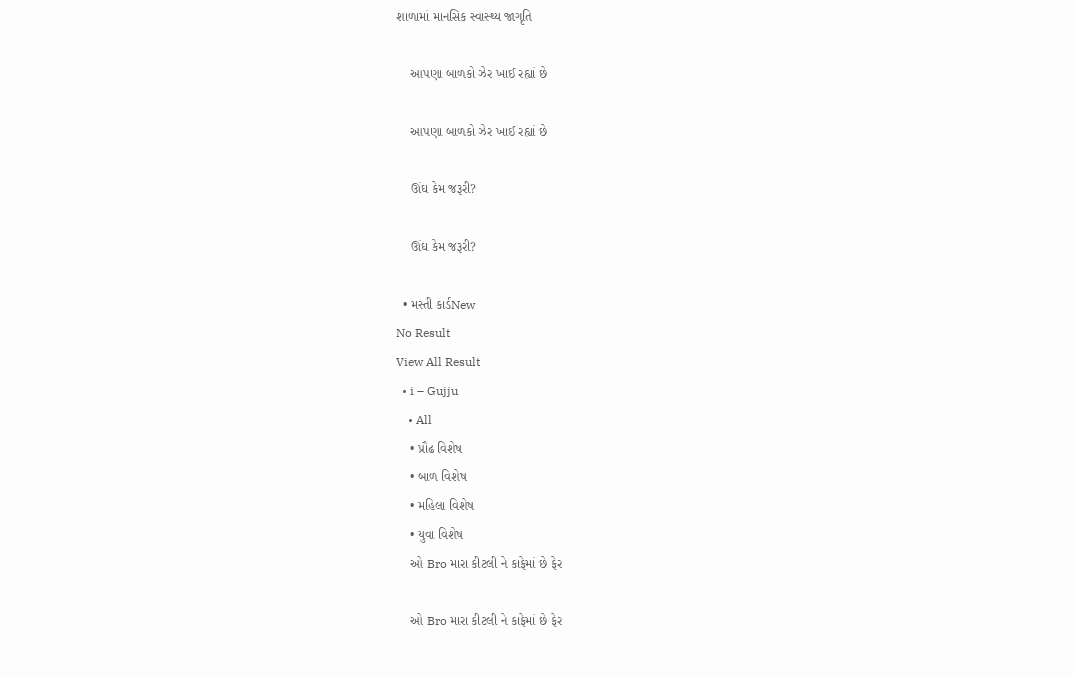શાળામાં માનસિક સ્વાસ્થ્ય જાગૃતિ

    આપણા બાળકો ઝેર ખાઈ રહ્યાં છે

    આપણા બાળકો ઝેર ખાઈ રહ્યાં છે

    ઊંઘ કેમ જરૂરી?

    ઊંઘ કેમ જરૂરી?

  • મસ્તી કાર્ડNew
No Result
View All Result
  • i – Gujju
    • All
    • પ્રૌઢ વિશેષ
    • બાળ વિશેષ
    • મહિલા વિશેષ
    • યુવા વિશેષ
    ઓ Bro મારા કીટલી ને કાફેમાં છે ફેર

    ઓ Bro મારા કીટલી ને કાફેમાં છે ફેર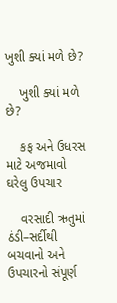ખુશી ક્યાં મળે છે?

    ખુશી ક્યાં મળે છે?

    કફ અને ઉધરસ માટે અજમાવો ઘરેલુ ઉપચાર

    વરસાદી ઋતુમાં ઠંડી–સર્દીથી બચવાનો અને ઉપચારનો સંપૂર્ણ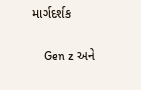માર્ગદર્શક

    Gen z અને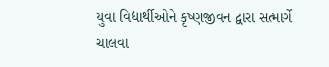યુવા વિદ્યાર્થીઓને કૃષ્ણજીવન દ્વારા સત્માર્ગે ચાલવા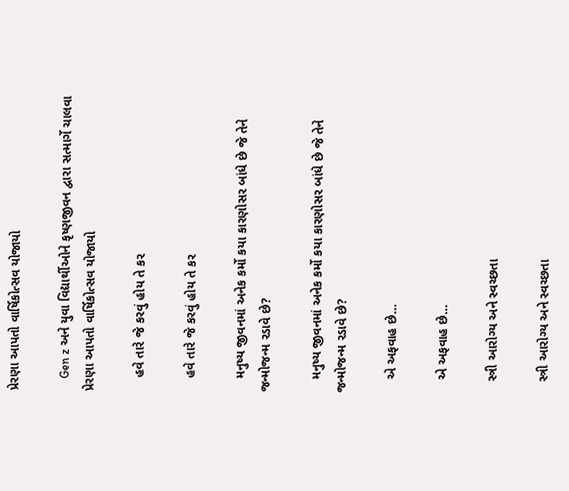પ્રેરણા આપતો વાર્ષિકોત્સવ યોજાયો

    Gen z અને યુવા વિદ્યાર્થીઓને કૃષ્ણજીવન દ્વારા સત્માર્ગે ચાલવા પ્રેરણા આપતો વાર્ષિકોત્સવ યોજાયો

    હવે તારે જે કરવું હોય તે કર

    હવે તારે જે કરવું હોય તે કર

    મનુષ્ય જીવનમાં અનેક કર્મો કયા કારણોસર બાંધે છે જે તેને જન્મોજન્મ રડાવે છે?

    મનુષ્ય જીવનમાં અનેક કર્મો કયા કારણોસર બાંધે છે જે તેને જન્મોજન્મ રડાવે છે?

    એ અફવાહ છે…

    એ અફવાહ છે…

    સ્ત્રી આરોગ્ય અને સ્વચ્છતા

    સ્ત્રી આરોગ્ય અને સ્વચ્છતા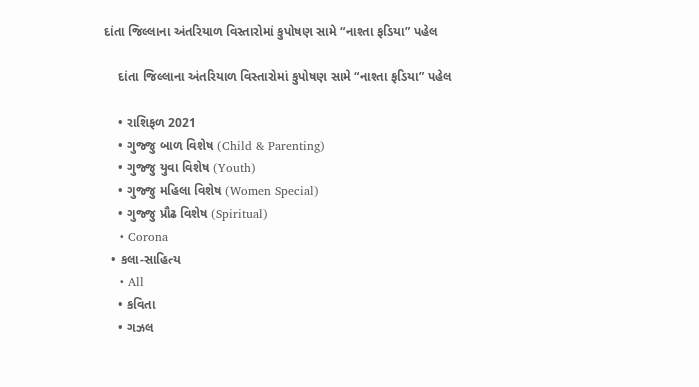દાંતા જિલ્લાના અંતરિયાળ વિસ્તારોમાં કુપોષણ સામે “નાશ્તા ફડિયા” પહેલ

    દાંતા જિલ્લાના અંતરિયાળ વિસ્તારોમાં કુપોષણ સામે “નાશ્તા ફડિયા” પહેલ

    • રાશિફળ 2021
    • ગુજ્જુ બાળ વિશેષ (Child & Parenting)
    • ગુજ્જુ યુવા વિશેષ (Youth)
    • ગુજ્જુ મહિલા વિશેષ (Women Special)
    • ગુજ્જુ પ્રૌઢ વિશેષ (Spiritual)
    • Corona
  • કલા-સાહિત્ય
    • All
    • કવિતા
    • ગઝલ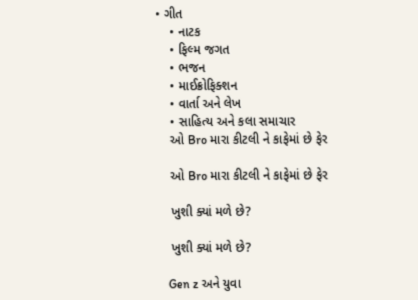• ગીત
    • નાટક
    • ફિલ્મ જગત
    • ભજન
    • માઈક્રોફિક્શન
    • વાર્તા અને લેખ
    • સાહિત્ય અને કલા સમાચાર
    ઓ Bro મારા કીટલી ને કાફેમાં છે ફેર

    ઓ Bro મારા કીટલી ને કાફેમાં છે ફેર

    ખુશી ક્યાં મળે છે?

    ખુશી ક્યાં મળે છે?

    Gen z અને યુવા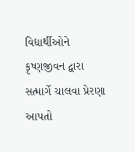વિદ્યાર્થીઓને કૃષ્ણજીવન દ્વારા સત્માર્ગે ચાલવા પ્રેરણા આપતો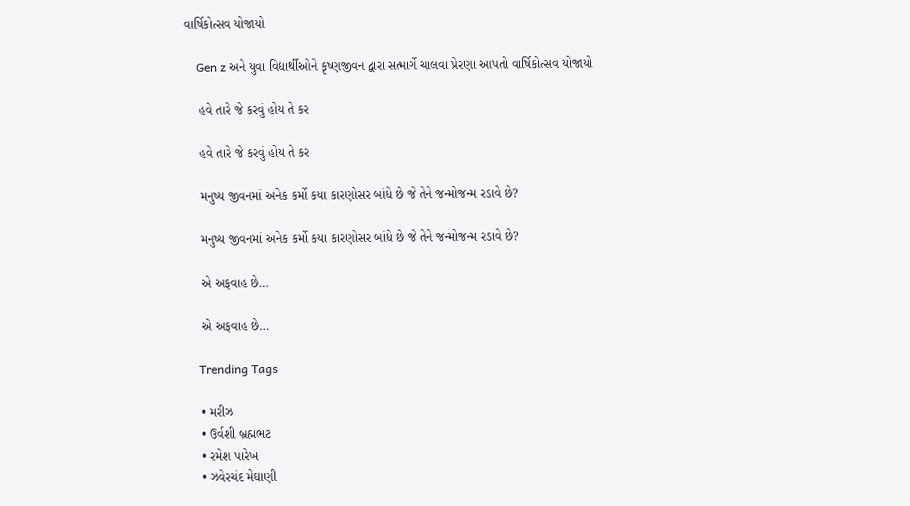વાર્ષિકોત્સવ યોજાયો

    Gen z અને યુવા વિદ્યાર્થીઓને કૃષ્ણજીવન દ્વારા સત્માર્ગે ચાલવા પ્રેરણા આપતો વાર્ષિકોત્સવ યોજાયો

    હવે તારે જે કરવું હોય તે કર

    હવે તારે જે કરવું હોય તે કર

    મનુષ્ય જીવનમાં અનેક કર્મો કયા કારણોસર બાંધે છે જે તેને જન્મોજન્મ રડાવે છે?

    મનુષ્ય જીવનમાં અનેક કર્મો કયા કારણોસર બાંધે છે જે તેને જન્મોજન્મ રડાવે છે?

    એ અફવાહ છે…

    એ અફવાહ છે…

    Trending Tags

    • મરીઝ
    • ઉર્વશી બ્રહ્મભટ
    • રમેશ પારેખ
    • ઝવેરચંદ મેઘાણી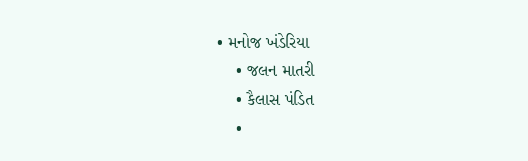• મનોજ ખંડેરિયા
    • જલન માતરી
    • કૈલાસ પંડિત
    •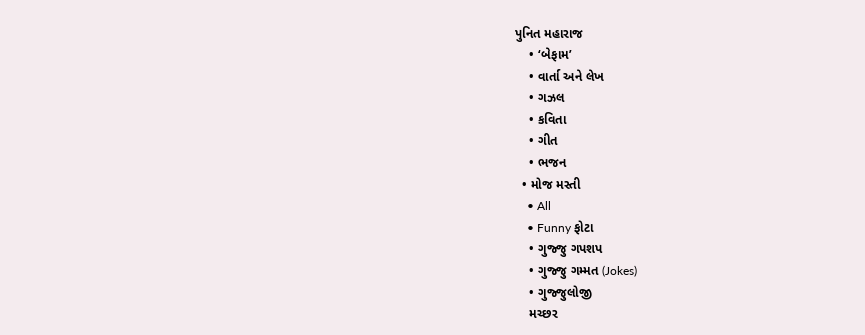પુનિત મહારાજ
    • ‘બેફામ’
    • વાર્તા અને લેખ
    • ગઝલ
    • કવિતા
    • ગીત
    • ભજન
  • મોજ મસ્તી
    • All
    • Funny ફોટા
    • ગુજ્જુ ગપશપ
    • ગુજ્જુ ગમ્મત (Jokes)
    • ગુજ્જુલોજી
    મચ્છર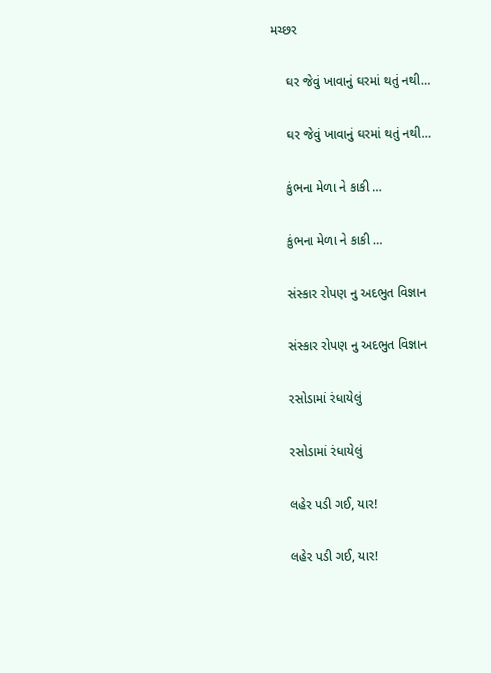મચ્છર

    ઘર જેવું ખાવાનું ઘરમાં થતું નથી…

    ઘર જેવું ખાવાનું ઘરમાં થતું નથી…

    કુંભના મેળા ને કાકી …

    કુંભના મેળા ને કાકી …

    સંસ્કાર રોપણ નુ અદભુત વિજ્ઞાન

    સંસ્કાર રોપણ નુ અદભુત વિજ્ઞાન

    રસોડામાં રંધાયેલું

    રસોડામાં રંધાયેલું

    લહેર પડી ગઈ, યાર!

    લહેર પડી ગઈ, યાર!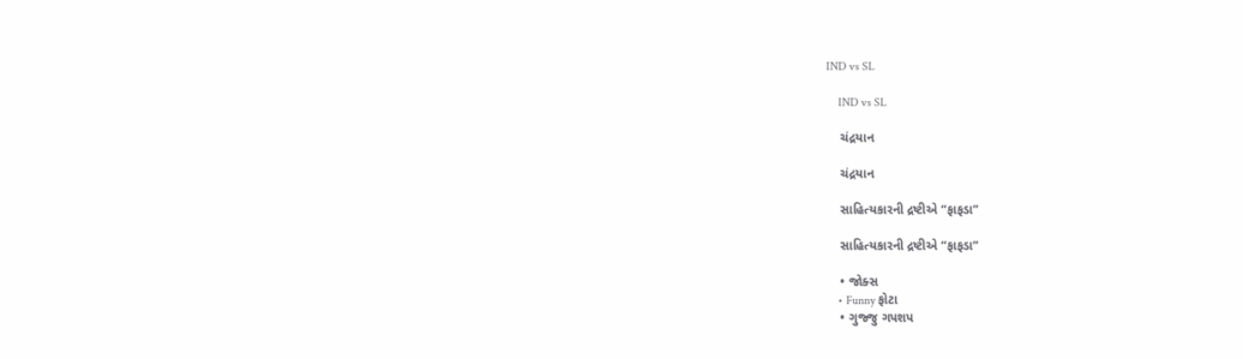IND vs SL

    IND vs SL

    ચંદ્રયાન

    ચંદ્રયાન

    સાહિત્યકારની દ્રષ્ટીએ “ફાફડા”

    સાહિત્યકારની દ્રષ્ટીએ “ફાફડા”

    • જોક્સ
    • Funny ફોટા
    • ગુજ્જુ ગપશપ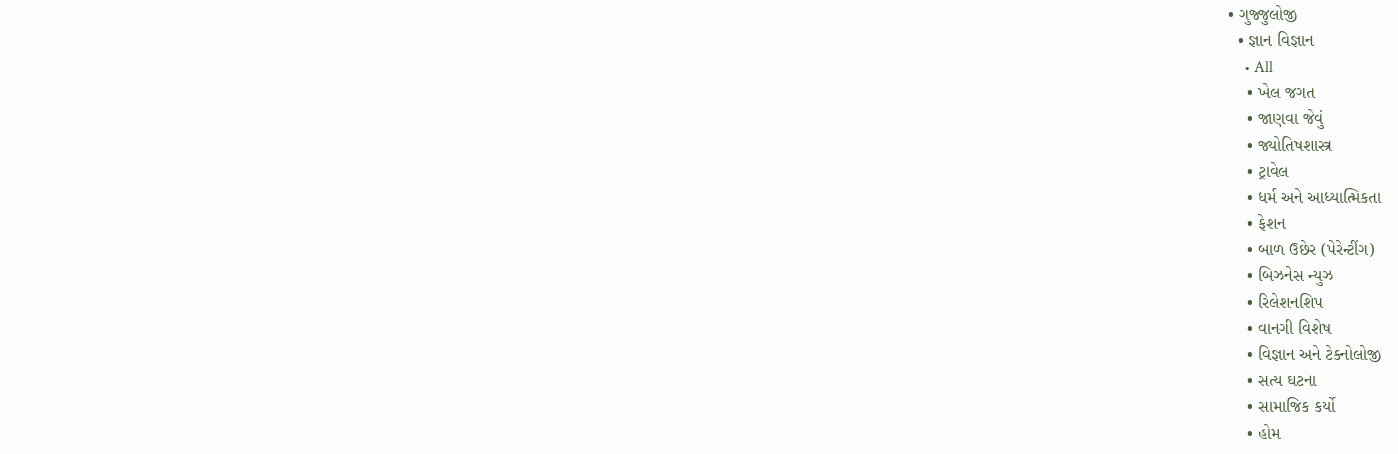• ગુજ્જુલોજી
  • જ્ઞાન વિજ્ઞાન
    • All
    • ખેલ જગત
    • જાણવા જેવું
    • જ્યોતિષશાસ્ત્ર
    • ટ્રાવેલ
    • ધર્મ અને આધ્યાત્મિકતા
    • ફેશન
    • બાળ ઉછેર (પેરેન્ટીંગ)
    • બિઝનેસ ન્યુઝ
    • રિલેશનશિપ
    • વાનગી વિશેષ
    • વિજ્ઞાન અને ટેક્નોલોજી
    • સત્ય ઘટના
    • સામાજિક કર્યો
    • હોમ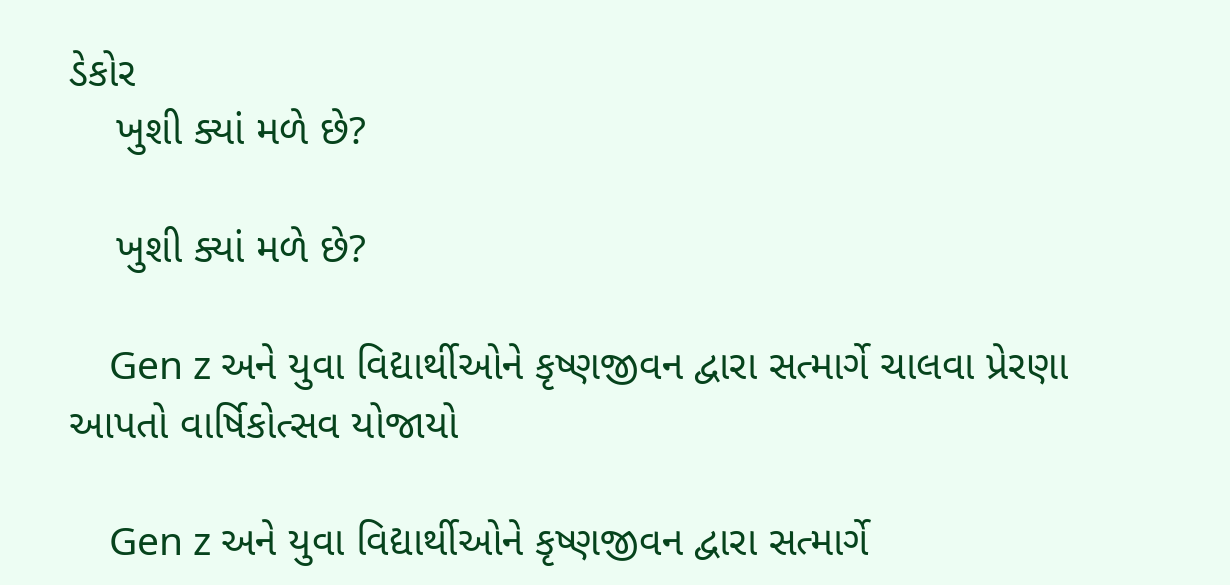ડેકોર
    ખુશી ક્યાં મળે છે?

    ખુશી ક્યાં મળે છે?

    Gen z અને યુવા વિદ્યાર્થીઓને કૃષ્ણજીવન દ્વારા સત્માર્ગે ચાલવા પ્રેરણા આપતો વાર્ષિકોત્સવ યોજાયો

    Gen z અને યુવા વિદ્યાર્થીઓને કૃષ્ણજીવન દ્વારા સત્માર્ગે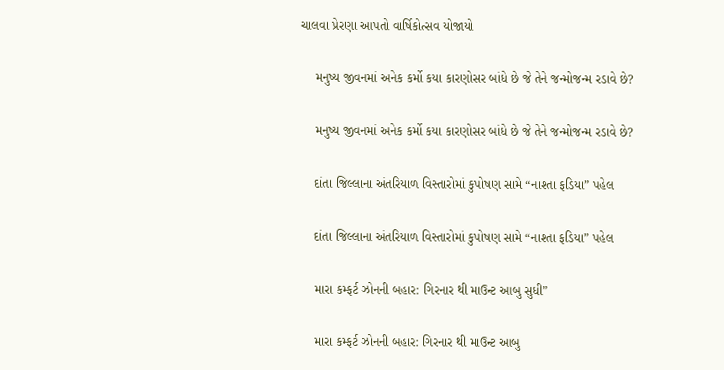ચાલવા પ્રેરણા આપતો વાર્ષિકોત્સવ યોજાયો

    મનુષ્ય જીવનમાં અનેક કર્મો કયા કારણોસર બાંધે છે જે તેને જન્મોજન્મ રડાવે છે?

    મનુષ્ય જીવનમાં અનેક કર્મો કયા કારણોસર બાંધે છે જે તેને જન્મોજન્મ રડાવે છે?

    દાંતા જિલ્લાના અંતરિયાળ વિસ્તારોમાં કુપોષણ સામે “નાશ્તા ફડિયા” પહેલ

    દાંતા જિલ્લાના અંતરિયાળ વિસ્તારોમાં કુપોષણ સામે “નાશ્તા ફડિયા” પહેલ

    મારા કમ્ફર્ટ ઝોનની બહાર: ગિરનાર થી માઉન્ટ આબુ સુધી”

    મારા કમ્ફર્ટ ઝોનની બહાર: ગિરનાર થી માઉન્ટ આબુ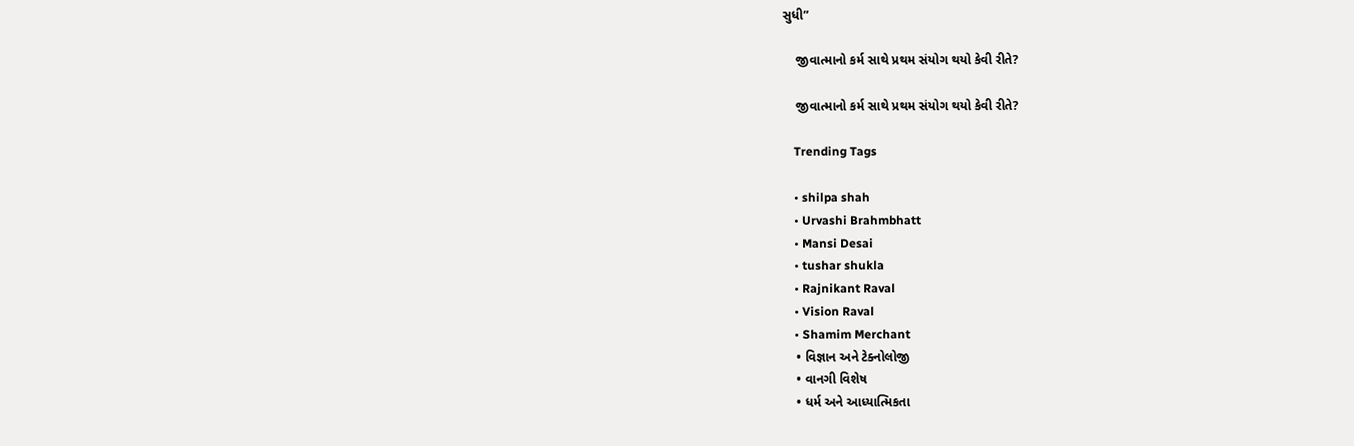સુધી”

    જીવાત્માનો કર્મ સાથે પ્રથમ સંયોગ થયો કેવી રીતે?

    જીવાત્માનો કર્મ સાથે પ્રથમ સંયોગ થયો કેવી રીતે?

    Trending Tags

    • shilpa shah
    • Urvashi Brahmbhatt
    • Mansi Desai
    • tushar shukla
    • Rajnikant Raval
    • Vision Raval
    • Shamim Merchant
    • વિજ્ઞાન અને ટેક્નોલોજી
    • વાનગી વિશેષ
    • ધર્મ અને આધ્યાત્મિકતા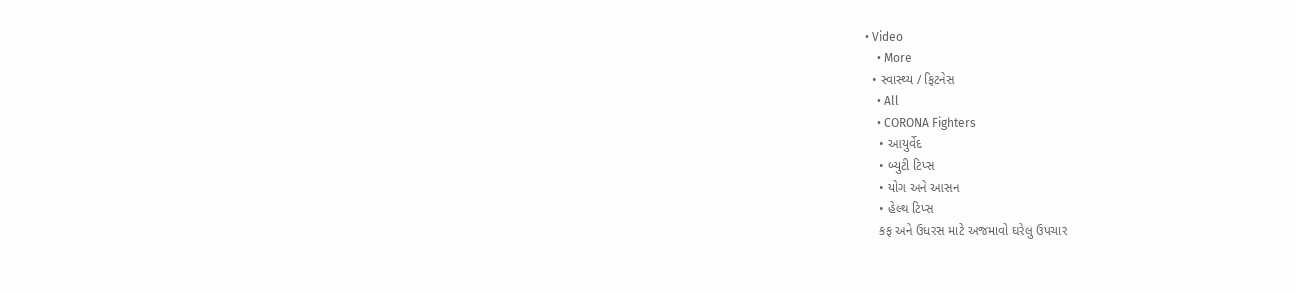• Video
    • More
  • સ્વાસ્થ્ય / ફિટનેસ
    • All
    • CORONA Fighters
    • આયુર્વેદ
    • બ્યુટી ટિપ્સ
    • યોગ અને આસન
    • હેલ્થ ટિપ્સ
    કફ અને ઉધરસ માટે અજમાવો ઘરેલુ ઉપચાર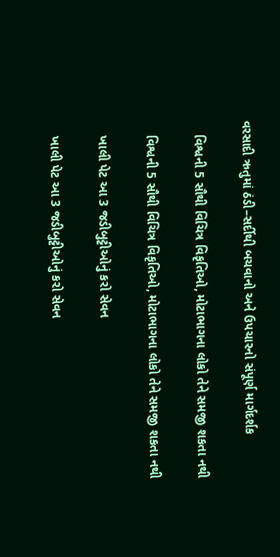વરસાદી ઋતુમાં ઠંડી–સર્દીથી બચવાનો અને ઉપચારનો સંપૂર્ણ માર્ગદર્શક

    વિશ્વની 5 સૌથી વિચિત્ર વિકૃતિઓ, મોટાભાગના લોકો તેને સમજી શકતા નથી

    વિશ્વની 5 સૌથી વિચિત્ર વિકૃતિઓ, મોટાભાગના લોકો તેને સમજી શકતા નથી

    ખાલી પેટ આ 3 જડીબુટ્ટીઓનું કરો સેવન

    ખાલી પેટ આ 3 જડીબુટ્ટીઓનું કરો સેવન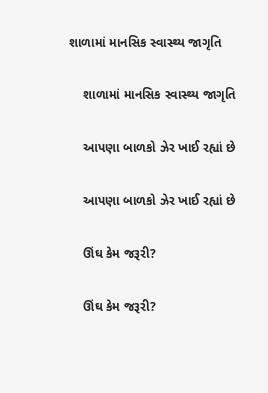શાળામાં માનસિક સ્વાસ્થ્ય જાગૃતિ

    શાળામાં માનસિક સ્વાસ્થ્ય જાગૃતિ

    આપણા બાળકો ઝેર ખાઈ રહ્યાં છે

    આપણા બાળકો ઝેર ખાઈ રહ્યાં છે

    ઊંઘ કેમ જરૂરી?

    ઊંઘ કેમ જરૂરી?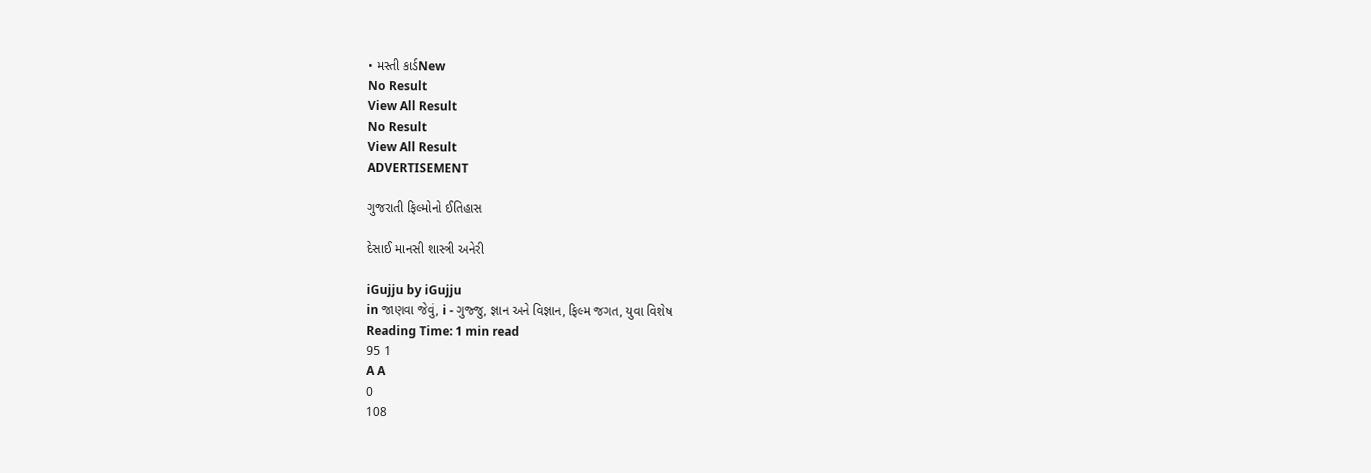• મસ્તી કાર્ડNew
No Result
View All Result
No Result
View All Result
ADVERTISEMENT

ગુજરાતી ફિલ્મોનો ઈતિહાસ

દેસાઈ માનસી શાસ્ત્રી અનેરી

iGujju by iGujju
in જાણવા જેવું, i - ગુજ્જુ, જ્ઞાન અને વિજ્ઞાન, ફિલ્મ જગત, યુવા વિશેષ
Reading Time: 1 min read
95 1
A A
0
108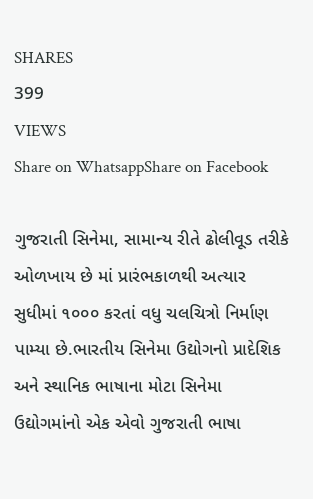SHARES
399
VIEWS
Share on WhatsappShare on Facebook

ગુજરાતી સિનેમા, સામાન્ય રીતે ઢોલીવૂડ તરીકે ઓળખાય છે માં પ્રારંભકાળથી અત્યાર સુધીમાં ૧૦૦૦ કરતાં વધુ ચલચિત્રો નિર્માણ પામ્યા છે.ભારતીય સિનેમા ઉદ્યોગનો પ્રાદેશિક અને સ્થાનિક ભાષાના મોટા સિનેમા ઉદ્યોગમાંનો એક એવો ગુજરાતી ભાષા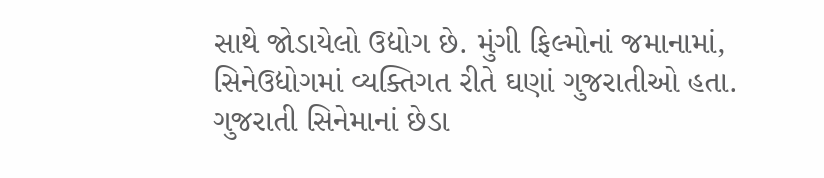સાથે જોડાયેલો ઉદ્યોગ છે. મુંગી ફિલ્મોનાં જમાનામાં, સિનેઉદ્યોગમાં વ્યક્તિગત રીતે ઘણાં ગુજરાતીઓ હતા. ગુજરાતી સિનેમાનાં છેડા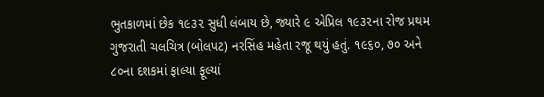ભુતકાળમાં છેક ૧૯૩૨ સુધી લંબાય છે, જ્યારે ૯ એપ્રિલ ૧૯૩૨ના રોજ પ્રથમ ગુજરાતી ચલચિત્ર (બોલપટ) નરસિંહ મહેતા રજૂ થયું હતું. ૧૯૬૦, ૭૦ અને ૮૦ના દશકમાં ફાલ્યા ફૂલ્યાં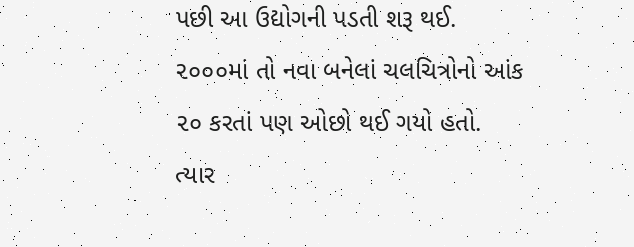પછી આ ઉદ્યોગની પડતી શરૂ થઈ. ૨૦૦૦માં તો નવા બનેલાં ચલચિત્રોનો આંક ૨૦ કરતાં પણ ઓછો થઈ ગયો હતો. ત્યાર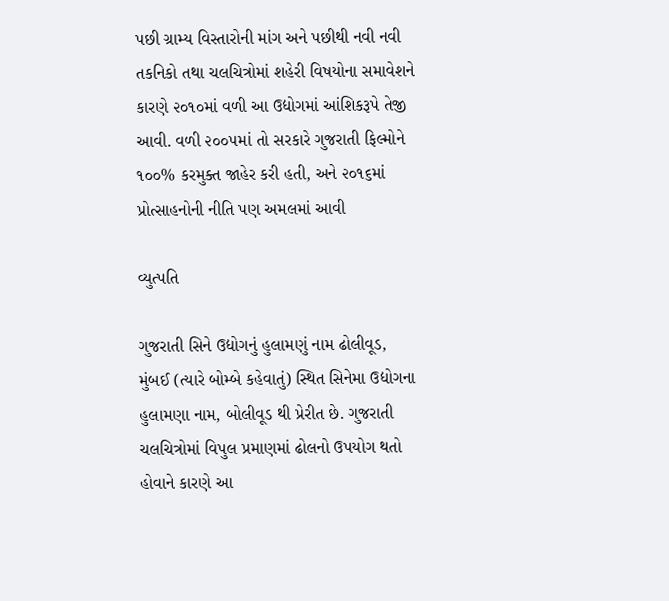પછી ગ્રામ્ય વિસ્તારોની માંગ અને પછીથી નવી નવી તકનિકો તથા ચલચિત્રોમાં શહેરી વિષયોના સમાવેશને કારણે ૨૦૧૦માં વળી આ ઉદ્યોગમાં આંશિકરૂપે તેજી આવી. વળી ૨૦૦૫માં તો સરકારે ગુજરાતી ફિલ્મોને ૧૦૦% કરમુક્ત જાહેર કરી હતી, અને ૨૦૧૬માં પ્રોત્સાહનોની નીતિ પણ અમલમાં આવી

વ્યુત્પતિ

ગુજરાતી સિને ઉદ્યોગનું હુલામણું નામ ઢોલીવૂડ, મુંબઈ (ત્યારે બોમ્બે કહેવાતું) સ્થિત સિનેમા ઉદ્યોગના હુલામણા નામ, બોલીવૂડ થી પ્રેરીત છે. ગુજરાતી ચલચિત્રોમાં વિપુલ પ્રમાણમાં ઢોલનો ઉપયોગ થતો હોવાને કારણે આ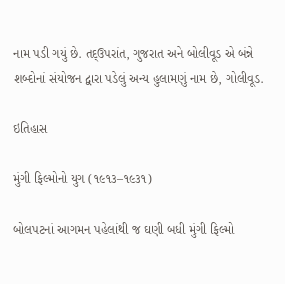નામ પડી ગયું છે. તદ્‌ઉપરાંત, ગુજરાત અને બોલીવૂડ એ બંન્ને શબ્દોનાં સંયોજન દ્વારા પડેલું અન્ય હુલામણું નામ છે, ગોલીવૂડ.

ઇતિહાસ

મુંગી ફિલ્મોનો યુગ (૧૯૧૩–૧૯૩૧)

બોલપટનાં આગમન પહેલાંથી જ ઘણી બધી મુંગી ફિલ્મો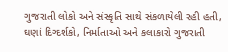ગુજરાતી લોકો અને સંસ્કૃતિ સાથે સંકળાયેલી રહી હતી, ઘણાં દિગ્દર્શકો, નિર્માતાઓ અને કલાકારો ગુજરાતી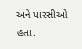અને પારસીઓ હતા.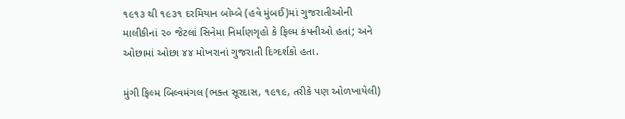૧૯૧૩ થી ૧૯૩૧ દરમિયાન બોમ્બે (હવે મુંબઈ)માં ગુજરાતીઓની માલીકીનાં ૨૦ જેટલાં સિનેમા નિર્માણગૃહો કે ફિલ્મ કંપનીઓ હતાં; અને ઓછામાં ઓછા ૪૪ મોખરાનાં ગુજરાતી દિગ્દર્શકો હતા.

મુંગી ફિલ્મ બિલ્વમંગલ (ભક્ત સૂરદાસ, ૧૯૧૯, તરીકે પણ ઓળખાયેલી)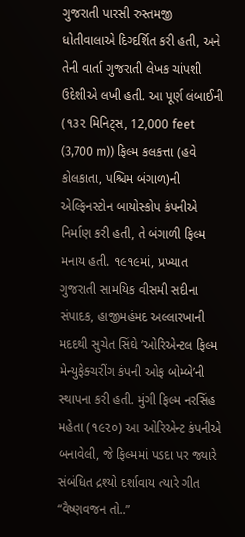ગુજરાતી પારસી રુસ્તમજી ધોતીવાલાએ દિગ્દર્શિત કરી હતી, અને તેની વાર્તા ગુજરાતી લેખક ચાંપશી ઉદેશીએ લખી હતી. આ પૂર્ણ લંબાઈની (૧૩૨ મિનિટ્સ, 12,000 feet (3,700 m)) ફિલ્મ કલકત્તા (હવે કોલકાતા, પશ્ચિમ બંગાળ)ની એલ્ફિનસ્ટોન બાયોસ્કોપ કંપનીએ નિર્માણ કરી હતી, તે બંગાળી ફિલ્મ મનાય હતી. ૧૯૧૯માં, પ્રખ્યાત ગુજરાતી સામયિક વીસમી સદીના સંપાદક, હાજીમહંમદ અલ્લારખાની મદદથી સુચેત સિંઘે ’ઓરિએન્ટલ ફિલ્મ મેન્યુફેક્ચરીંગ કંપની ઓફ બોમ્બે’ની સ્થાપના કરી હતી. મુંગી ફિલ્મ નરસિંહ મહેતા (૧૯૨૦) આ ઓરિએન્ટ કંપનીએ બનાવેલી, જે ફિલ્મમાં પડદા પર જ્યારે સંબંધિત દ્રશ્યો દર્શાવાય ત્યારે ગીત “વૈષ્ણવજન તો..”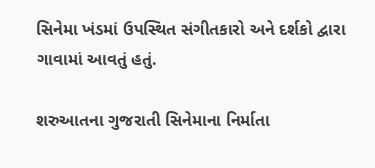સિનેમા ખંડમાં ઉપસ્થિત સંગીતકારો અને દર્શકો દ્વારા ગાવામાં આવતું હતું.

શરુઆતના ગુજરાતી સિનેમાના નિર્માતા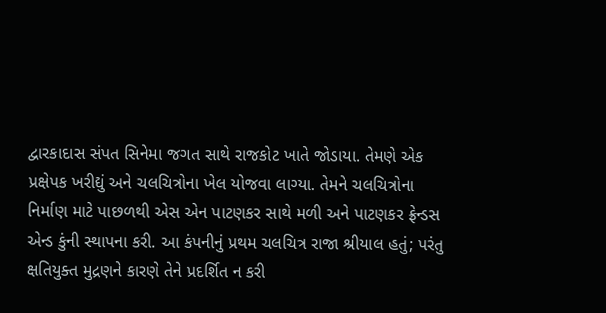દ્વારકાદાસ સંપત સિનેમા જગત સાથે રાજકોટ ખાતે જોડાયા. તેમણે એક પ્રક્ષેપક ખરીદ્યું અને ચલચિત્રોના ખેલ યોજવા લાગ્યા. તેમને ચલચિત્રોના નિર્માણ માટે પાછળથી એસ એન પાટણકર સાથે મળી અને પાટણકર ફ્રેન્ડસ એન્ડ કુંની સ્થાપના કરી. આ કંપનીનું પ્રથમ ચલચિત્ર રાજા શ્રીયાલ હતું; પરંતુ ક્ષતિયુક્ત મુદ્રણને કારણે તેને પ્રદર્શિત ન કરી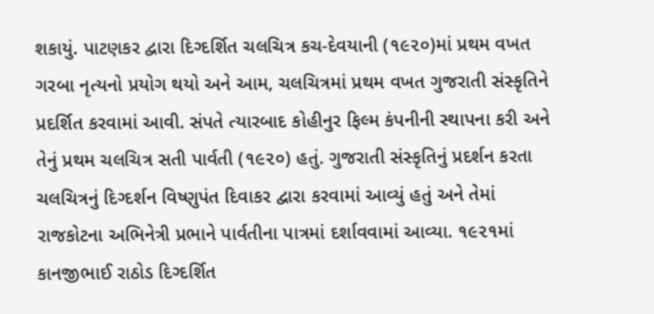શકાયું. પાટણકર દ્વારા દિગ્દર્શિત ચલચિત્ર કચ-દેવયાની (૧૯૨૦)માં પ્રથમ વખત ગરબા નૃત્યનો પ્રયોગ થયો અને આમ, ચલચિત્રમાં પ્રથમ વખત ગુજરાતી સંસ્કૃતિને પ્રદર્શિત કરવામાં આવી. સંપતે ત્યારબાદ કોહીનુર ફિલ્મ કંપનીની સ્થાપના કરી અને તેનું પ્રથમ ચલચિત્ર સતી પાર્વતી (૧૯૨૦) હતું. ગુજરાતી સંસ્કૃતિનું પ્રદર્શન કરતા ચલચિત્રનું દિગ્દર્શન વિષ્ણુપંત દિવાકર દ્વારા કરવામાં આવ્યું હતું અને તેમાં રાજકોટના અભિનેત્રી પ્રભાને પાર્વતીના પાત્રમાં દર્શાવવામાં આવ્યા. ૧૯૨૧માં કાનજીભાઈ રાઠોડ દિગ્દર્શિત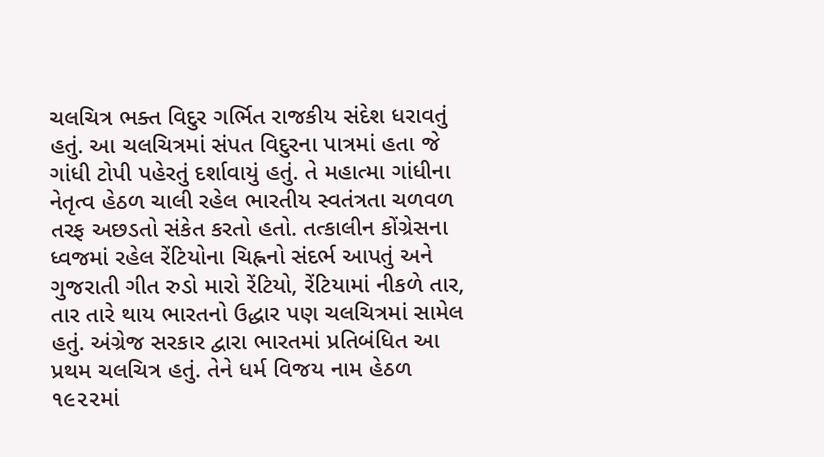ચલચિત્ર ભક્ત વિદુર ગર્ભિત રાજકીય સંદેશ ધરાવતું હતું. આ ચલચિત્રમાં સંપત વિદુરના પાત્રમાં હતા જે ગાંધી ટોપી પહેરતું દર્શાવાયું હતું. તે મહાત્મા ગાંધીના નેતૃત્વ હેઠળ ચાલી રહેલ ભારતીય સ્વતંત્રતા ચળવળ તરફ અછડતો સંકેત કરતો હતો. તત્કાલીન કોંગ્રેસના ધ્વજમાં રહેલ રેંટિયોના ચિહ્નનો સંદર્ભ આપતું અને ગુજરાતી ગીત રુડો મારો રેંટિયો, રેંટિયામાં નીકળે તાર, તાર તારે થાય ભારતનો ઉદ્ધાર પણ ચલચિત્રમાં સામેલ હતું. અંગ્રેજ સરકાર દ્વારા ભારતમાં પ્રતિબંધિત આ પ્રથમ ચલચિત્ર હતું. તેને ધર્મ વિજય નામ હેઠળ ૧૯૨૨માં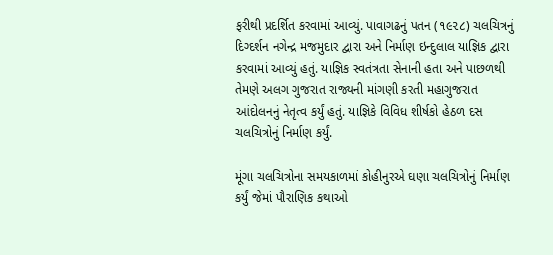ફરીથી પ્રદર્શિત કરવામાં આવ્યું. પાવાગઢનું પતન (૧૯૨૮) ચલચિત્રનું દિગ્દર્શન નગેન્દ્ર મજમુદાર દ્વારા અને નિર્માણ ઇન્દુલાલ યાજ્ઞિક દ્વારા કરવામાં આવ્યું હતું. યાજ્ઞિક સ્વતંત્રતા સેનાની હતા અને પાછળથી તેમણે અલગ ગુજરાત રાજ્યની માંગણી કરતી મહાગુજરાત આંદોલનનું નેતૃત્વ કર્યું હતું. યાજ્ઞિકે વિવિધ શીર્ષકો હેઠળ દસ ચલચિત્રોનું નિર્માણ કર્યું.

મૂંગા ચલચિત્રોના સમયકાળમાં કોહીનુરએ ઘણા ચલચિત્રોનું નિર્માણ કર્યું જેમાં પૌરાણિક કથાઓ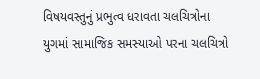વિષયવસ્તુનું પ્રભુત્વ ધરાવતા ચલચિત્રોના યુગમાં સામાજિક સમસ્યાઓ પરના ચલચિત્રો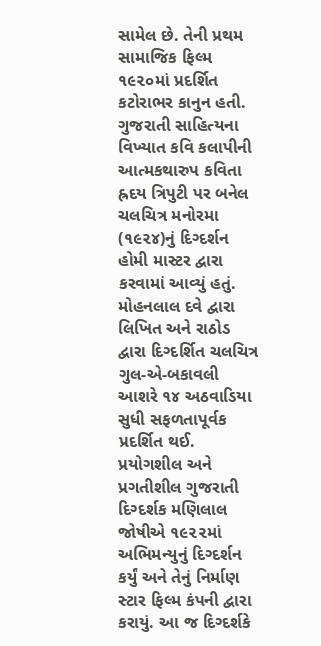સામેલ છે. તેની પ્રથમ સામાજિક ફિલ્મ ૧૯૨૦માં પ્રદર્શિત કટોરાભર કાનુન હતી. ગુજરાતી સાહિત્યના વિખ્યાત કવિ કલાપીની આત્મકથારુપ કવિતા હ્રદય ત્રિપુટી પર બનેલ ચલચિત્ર મનોરમા (૧૯૨૪)નું દિગ્દર્શન હોમી માસ્ટર દ્વારા કરવામાં આવ્યું હતું. મોહનલાલ દવે દ્વારા લિખિત અને રાઠોડ દ્વારા દિગ્દર્શિત ચલચિત્ર ગુલ-એ-બકાવલી આશરે ૧૪ અઠવાડિયા સુધી સફળતાપૂર્વક પ્રદર્શિત થઈ. પ્રયોગશીલ અને પ્રગતીશીલ ગુજરાતી દિગ્દર્શક મણિલાલ જોષીએ ૧૯૨૨માં અભિમન્યુનું દિગ્દર્શન કર્યું અને તેનું નિર્માણ સ્ટાર ફિલ્મ કંપની દ્વારા કરાયું. આ જ દિગ્દર્શકે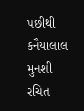પછીથી કનૈયાલાલ મુનશી રચિત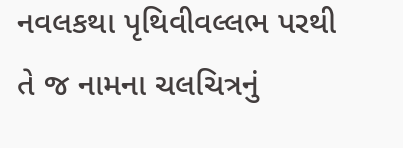નવલકથા પૃથિવીવલ્લભ પરથી તે જ નામના ચલચિત્રનું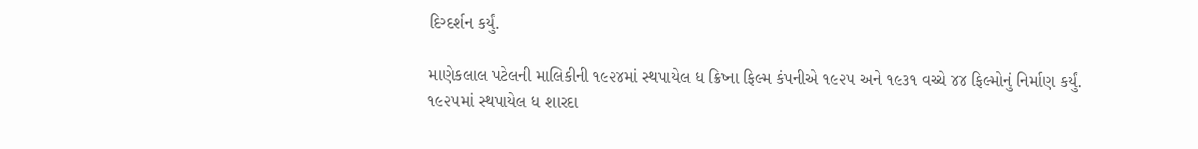દિગ્દર્શન કર્યું.

માણેકલાલ પટેલની માલિકીની ૧૯૨૪માં સ્થપાયેલ ધ ક્રિષ્ના ફિલ્મ કંપનીએ ૧૯૨૫ અને ૧૯૩૧ વચ્ચે ૪૪ ફિલ્મોનું નિર્માણ કર્યું. ૧૯૨૫માં સ્થપાયેલ ધ શારદા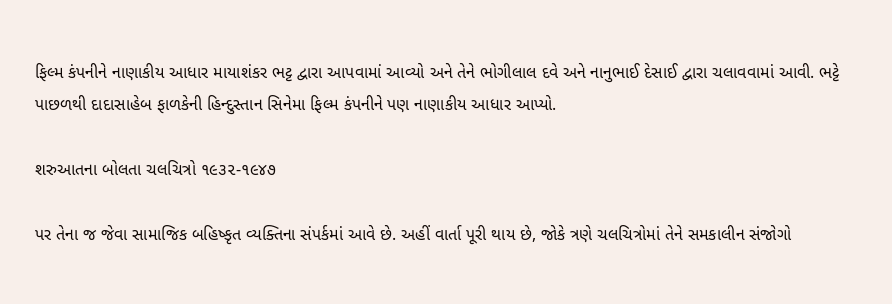ફિલ્મ કંપનીને નાણાકીય આધાર માયાશંકર ભટ્ટ દ્વારા આપવામાં આવ્યો અને તેને ભોગીલાલ દવે અને નાનુભાઈ દેસાઈ દ્વારા ચલાવવામાં આવી. ભટ્ટે પાછળથી દાદાસાહેબ ફાળકેની હિન્દુસ્તાન સિનેમા ફિલ્મ કંપનીને પણ નાણાકીય આધાર આપ્યો.

શરુઆતના બોલતા ચલચિત્રો ૧૯૩૨-૧૯૪૭

પર તેના જ જેવા સામાજિક બહિષ્કૃત વ્યક્તિના સંપર્કમાં આવે છે. અહીં વાર્તા પૂરી થાય છે, જોકે ત્રણે ચલચિત્રોમાં તેને સમકાલીન સંજોગો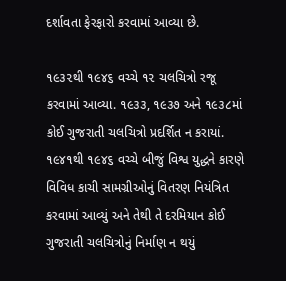દર્શાવતા ફેરફારો કરવામાં આવ્યા છે.

૧૯૩૨થી ૧૯૪૬ વચ્ચે ૧૨ ચલચિત્રો રજૂ કરવામાં આવ્યા. ૧૯૩૩, ૧૯૩૭ અને ૧૯૩૮માં કોઈ ગુજરાતી ચલચિત્રો પ્રદર્શિત ન કરાયાં. ૧૯૪૧થી ૧૯૪૬ વચ્ચે બીજું વિશ્વ યુદ્ધને કારણે વિવિધ કાચી સામગ્રીઓનું વિતરણ નિયંત્રિત કરવામાં આવ્યું અને તેથી તે દરમિયાન કોઈ ગુજરાતી ચલચિત્રોનું નિર્માણ ન થયું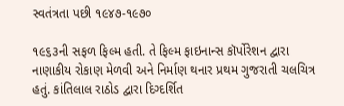સ્વતંત્રતા પછી ૧૯૪૭-૧૯૭૦

૧૯૬૩ની સફળ ફિલ્મ હતી. તે ફિલ્મ ફાઇનાન્સ કૉર્પોરેશન દ્વારા નાણાકીય રોકાણ મેળવી અને નિર્માણ થનાર પ્રથમ ગુજરાતી ચલચિત્ર હતું. કાંતિલાલ રાઠોડ દ્વારા દિગ્દર્શિત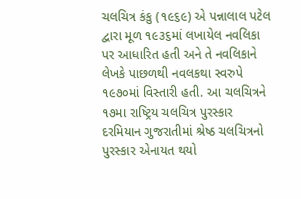ચલચિત્ર કંકુ (૧૯૬૯) એ પન્નાલાલ પટેલ દ્વારા મૂળ ૧૯૩૬માં લખાયેલ નવલિકા પર આધારિત હતી અને તે નવલિકાને લેખકે પાછળથી નવલકથા સ્વરુપે ૧૯૭૦માં વિસ્તારી હતી. આ ચલચિત્રને ૧૭મા રાષ્ટ્રિય ચલચિત્ર પુરસ્કાર દરમિયાન ગુજરાતીમાં શ્રેષ્ઠ ચલચિત્રનો પુરસ્કાર એનાયત થયો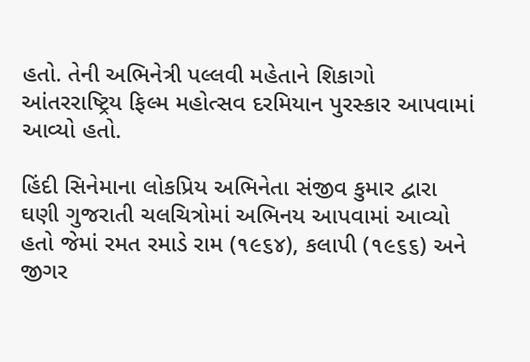હતો. તેની અભિનેત્રી પલ્લવી મહેતાને શિકાગો આંતરરાષ્ટ્રિય ફિલ્મ મહોત્સવ દરમિયાન પુરસ્કાર આપવામાં આવ્યો હતો.

હિંદી સિનેમાના લોકપ્રિય અભિનેતા સંજીવ કુમાર દ્વારા ઘણી ગુજરાતી ચલચિત્રોમાં અભિનય આપવામાં આવ્યો હતો જેમાં રમત રમાડે રામ (૧૯૬૪), કલાપી (૧૯૬૬) અને જીગર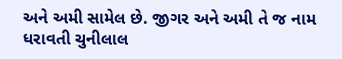અને અમી સામેલ છે. જીગર અને અમી તે જ નામ ધરાવતી ચુનીલાલ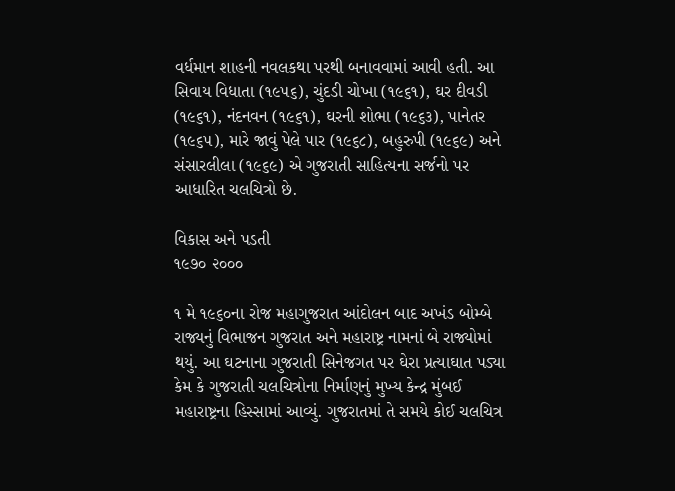વર્ધમાન શાહની નવલકથા પરથી બનાવવામાં આવી હતી. આ સિવાય વિધાતા (૧૯૫૬), ચુંદડી ચોખા (૧૯૬૧), ઘર દીવડી (૧૯૬૧), નંદનવન (૧૯૬૧), ઘરની શોભા (૧૯૬૩), પાનેતર (૧૯૬૫), મારે જાવું પેલે પાર (૧૯૬૮), બહુરુપી (૧૯૬૯) અને સંસારલીલા (૧૯૬૯) એ ગુજરાતી સાહિત્યના સર્જનો પર આધારિત ચલચિત્રો છે.

વિકાસ અને પડતી
૧૯૭૦ ૨૦૦૦

૧ મે ૧૯૬૦ના રોજ મહાગુજરાત આંદોલન બાદ અખંડ બોમ્બે રાજ્યનું વિભાજન ગુજરાત અને મહારાષ્ટ્ર નામનાં બે રાજ્યોમાં થયું. આ ઘટનાના ગુજરાતી સિનેજગત પર ઘેરા પ્રત્યાઘાત પડ્યા કેમ કે ગુજરાતી ચલચિત્રોના નિર્માણનું મુખ્ય કેન્દ્ર મુંબઈ મહારાષ્ટ્રના હિસ્સામાં આવ્યું. ગુજરાતમાં તે સમયે કોઈ ચલચિત્ર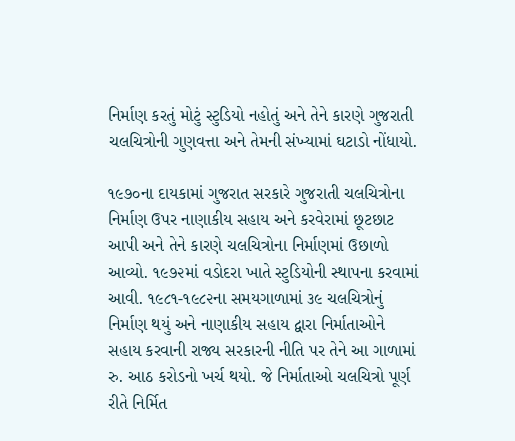નિર્માણ કરતું મોટું સ્ટુડિયો નહોતું અને તેને કારણે ગુજરાતી ચલચિત્રોની ગુણવત્તા અને તેમની સંખ્યામાં ઘટાડો નોંધાયો.

૧૯૭૦ના દાયકામાં ગુજરાત સરકારે ગુજરાતી ચલચિત્રોના નિર્માણ ઉપર નાણાકીય સહાય અને કરવેરામાં છૂટછાટ આપી અને તેને કારણે ચલચિત્રોના નિર્માણમાં ઉછાળો આવ્યો. ૧૯૭૨માં વડોદરા ખાતે સ્ટુડિયોની સ્થાપના કરવામાં આવી. ૧૯૮૧-૧૯૮૨ના સમયગાળામાં ૩૯ ચલચિત્રોનું નિર્માણ થયું અને નાણાકીય સહાય દ્વારા નિર્માતાઓને સહાય કરવાની રાજ્ય સરકારની નીતિ પર તેને આ ગાળામાં રુ. આઠ કરોડનો ખર્ચ થયો. જે નિર્માતાઓ ચલચિત્રો પૂર્ણ રીતે નિર્મિત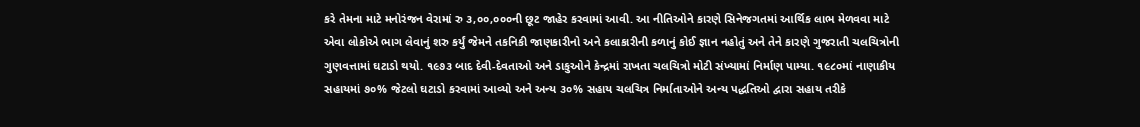કરે તેમના માટે મનોરંજન વેરામાં રુ ૩,૦૦,૦૦૦ની છૂટ જાહેર કરવામાં આવી. આ નીતિઓને કારણે સિનેજગતમાં આર્થિક લાભ મેળવવા માટે એવા લોકોએ ભાગ લેવાનું શરુ કર્યું જેમને તકનિકી જાણકારીનો અને કલાકારીની કળાનું કોઈ જ્ઞાન નહોતું અને તેને કારણે ગુજરાતી ચલચિત્રોની ગુણવત્તામાં ઘટાડો થયો. ૧૯૭૩ બાદ દેવી-દેવતાઓ અને ડાકુઓને કેન્દ્રમાં રાખતા ચલચિત્રો મોટી સંખ્યામાં નિર્માણ પામ્યા. ૧૯૮૦માં નાણાકીય સહાયમાં ૭૦% જેટલો ઘટાડો કરવામાં આવ્યો અને અન્ય ૩૦% સહાય ચલચિત્ર નિર્માતાઓને અન્ય પદ્ધતિઓ દ્વારા સહાય તરીકે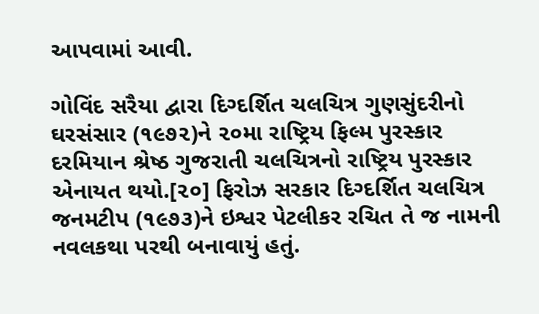આપવામાં આવી.

ગોવિંદ સરૈયા દ્વારા દિગ્દર્શિત ચલચિત્ર ગુણસુંદરીનો ઘરસંસાર (૧૯૭૨)ને ૨૦મા રાષ્ટ્રિય ફિલ્મ પુરસ્કાર દરમિયાન શ્રેષ્ઠ ગુજરાતી ચલચિત્રનો રાષ્ટ્રિય પુરસ્કાર એનાયત થયો.[૨૦] ફિરોઝ સરકાર દિગ્દર્શિત ચલચિત્ર જનમટીપ (૧૯૭૩)ને ઇશ્વર પેટલીકર રચિત તે જ નામની નવલકથા પરથી બનાવાયું હતું.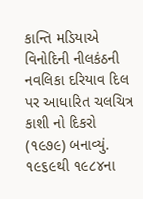કાન્તિ મડિયાએ વિનોદિની નીલકંઠની નવલિકા દરિયાવ દિલ પર આધારિત ચલચિત્ર કાશી નો દિકરો (૧૯૭૯) બનાવ્યું. ૧૯૬૯થી ૧૯૮૪ના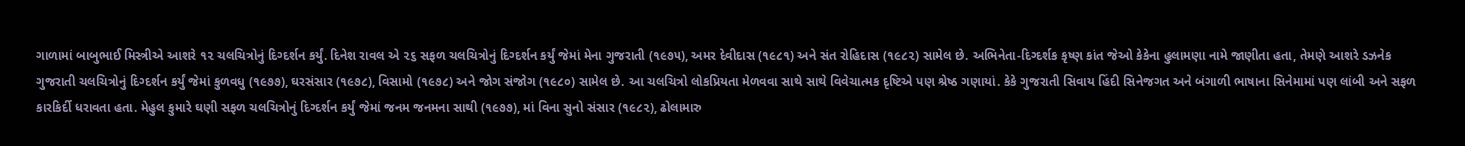ગાળામાં બાબુભાઈ મિસ્ત્રીએ આશરે ૧૨ ચલચિત્રોનું દિગ્દર્શન કર્યું. દિનેશ રાવલ એ ૨૬ સફળ ચલચિત્રોનું દિગ્દર્શન કર્યું જેમાં મેના ગુજરાતી (૧૯૭૫), અમર દેવીદાસ (૧૯૮૧) અને સંત રોહિદાસ (૧૯૮૨) સામેલ છે. અભિનેતા-દિગ્દર્શક કૃષ્ણ કાંત જેઓ કેકેના હુલામણા નામે જાણીતા હતા, તેમણે આશરે ડઝનેક ગુજરાતી ચલચિત્રોનું દિગ્દર્શન કર્યું જેમાં કુળવધુ (૧૯૭૭), ઘરસંસાર (૧૯૭૮), વિસામો (૧૯૭૮) અને જોગ સંજોગ (૧૯૮૦) સામેલ છે. આ ચલચિત્રો લોકપ્રિયતા મેળવવા સાથે સાથે વિવેચાત્મક દૃષ્ટિએ પણ શ્રેષ્ઠ ગણાયાં. કેકે ગુજરાતી સિવાય હિંદી સિનેજગત અને બંગાળી ભાષાના સિનેમામાં પણ લાંબી અને સફળ કારકિર્દી ધરાવતા હતા. મેહુલ કુમારે ઘણી સફળ ચલચિત્રોનું દિગ્દર્શન કર્યું જેમાં જનમ જનમના સાથી (૧૯૭૭), માં વિના સુનો સંસાર (૧૯૮૨), ઢોલામારુ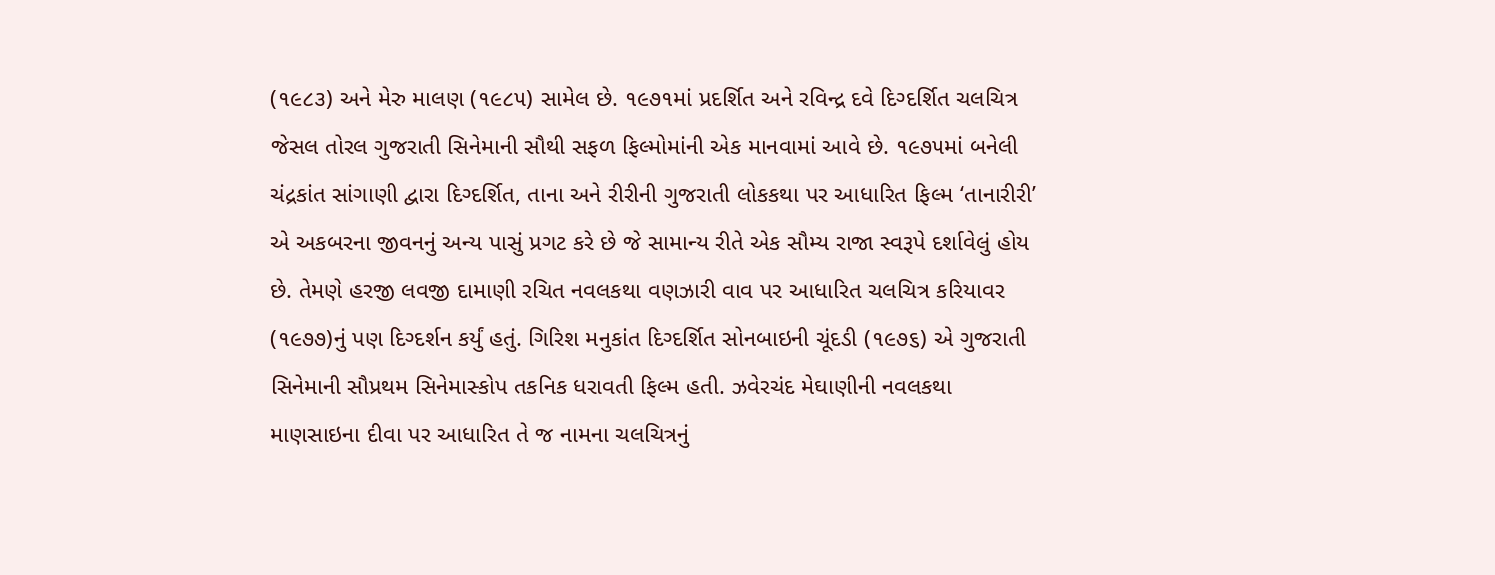(૧૯૮૩) અને મેરુ માલણ (૧૯૮૫) સામેલ છે. ૧૯૭૧માં પ્રદર્શિત અને રવિન્દ્ર દવે દિગ્દર્શિત ચલચિત્ર જેસલ તોરલ ગુજરાતી સિનેમાની સૌથી સફળ ફિલ્મોમાંની એક માનવામાં આવે છે. ૧૯૭૫માં બનેલી ચંદ્રકાંત સાંગાણી દ્વારા દિગ્દર્શિત, તાના અને રીરીની ગુજરાતી લોકકથા પર આધારિત ફિલ્મ ‘તાનારીરી’ એ અકબરના જીવનનું અન્ય પાસું પ્રગટ કરે છે જે સામાન્ય રીતે એક સૌમ્ય રાજા સ્વરૂપે દર્શાવેલું હોય છે. તેમણે હરજી લવજી દામાણી રચિત નવલકથા વણઝારી વાવ પર આધારિત ચલચિત્ર કરિયાવર (૧૯૭૭)નું પણ દિગ્દર્શન કર્યું હતું. ગિરિશ મનુકાંત દિગ્દર્શિત સોનબાઇની ચૂંદડી (૧૯૭૬) એ ગુજરાતી સિનેમાની સૌપ્રથમ સિનેમાસ્કોપ તકનિક ધરાવતી ફિલ્મ હતી. ઝવેરચંદ મેઘાણીની નવલકથા માણસાઇના દીવા પર આધારિત તે જ નામના ચલચિત્રનું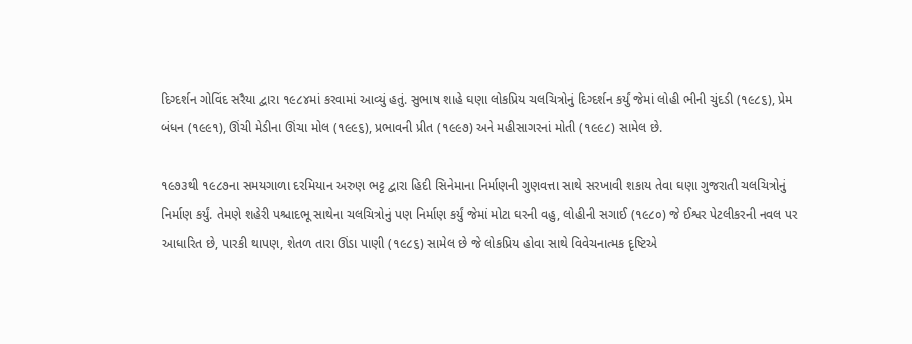દિગ્દર્શન ગોવિંદ સરૈયા દ્વારા ૧૯૮૪માં કરવામાં આવ્યું હતું. સુભાષ શાહે ઘણા લોકપ્રિય ચલચિત્રોનું દિગ્દર્શન કર્યું જેમાં લોહી ભીની ચુંદડી (૧૯૮૬), પ્રેમ બંધન (૧૯૯૧), ઊંચી મેડીના ઊંચા મોલ (૧૯૯૬), પ્રભાવની પ્રીત (૧૯૯૭) અને મહીસાગરનાં મોતી (૧૯૯૮) સામેલ છે.

૧૯૭૩થી ૧૯૮૭ના સમયગાળા દરમિયાન અરુણ ભટ્ટ દ્વારા હિદી સિનેમાના નિર્માણની ગુણવત્તા સાથે સરખાવી શકાય તેવા ઘણા ગુજરાતી ચલચિત્રોનું નિર્માણ કર્યું. તેમણે શહેરી પશ્ચાદભૂ સાથેના ચલચિત્રોનું પણ નિર્માણ કર્યું જેમાં મોટા ઘરની વહુ, લોહીની સગાઈ (૧૯૮૦) જે ઈશ્વર પેટલીકરની નવલ પર આધારિત છે, પારકી થાપણ, શેતળ તારા ઊંડા પાણી (૧૯૮૬) સામેલ છે જે લોકપ્રિય હોવા સાથે વિવેચનાત્મક દૃષ્ટિએ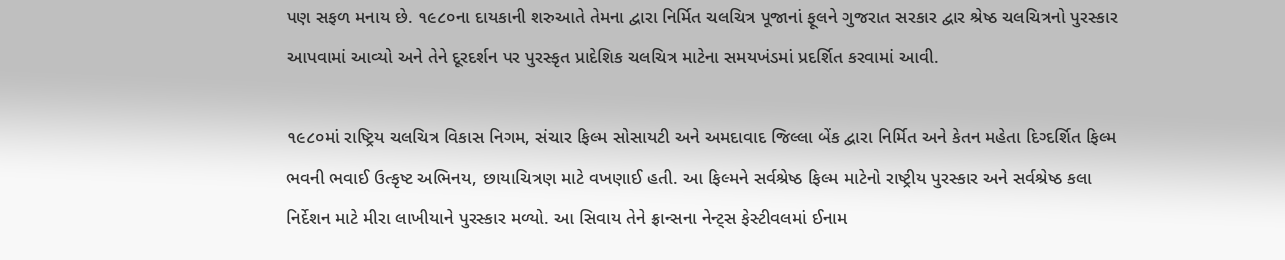પણ સફળ મનાય છે. ૧૯૮૦ના દાયકાની શરુઆતે તેમના દ્વારા નિર્મિત ચલચિત્ર પૂજાનાં ફૂલને ગુજરાત સરકાર દ્વાર શ્રેષ્ઠ ચલચિત્રનો પુરસ્કાર આપવામાં આવ્યો અને તેને દૂરદર્શન પર પુરસ્કૃત પ્રાદેશિક ચલચિત્ર માટેના સમયખંડમાં પ્રદર્શિત કરવામાં આવી.

૧૯૮૦માં રાષ્ટ્રિય ચલચિત્ર વિકાસ નિગમ, સંચાર ફિલ્મ સોસાયટી અને અમદાવાદ જિલ્લા બેંક દ્વારા નિર્મિત અને કેતન મહેતા દિગ્દર્શિત ફિલ્મ ભવની ભવાઈ ઉત્કૃષ્ટ અભિનય, છાયાચિત્રણ માટે વખણાઈ હતી. આ ફિલ્મને સર્વશ્રેષ્ઠ ફિલ્મ માટેનો રાષ્ટ્રીય પુરસ્કાર અને સર્વશ્રેષ્ઠ કલા નિર્દેશન માટે મીરા લાખીયાને પુરસ્કાર મળ્યો. આ સિવાય તેને ફ્રાન્સના નેન્ટ્સ ફેસ્ટીવલમાં ઈનામ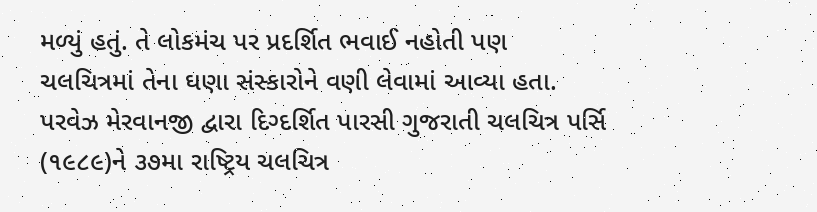મળ્યું હતું. તે લોકમંચ પર પ્રદર્શિત ભવાઈ નહોતી પણ ચલચિત્રમાં તેના ઘણા સંસ્કારોને વણી લેવામાં આવ્યા હતા. પરવેઝ મેરવાનજી દ્વારા દિગ્દર્શિત પારસી ગુજરાતી ચલચિત્ર પર્સિ (૧૯૮૯)ને ૩૭મા રાષ્ટ્રિય ચલચિત્ર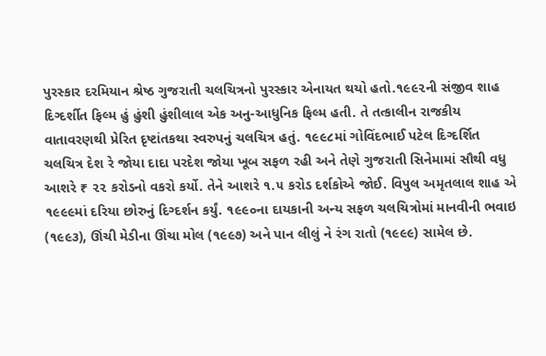પુરસ્કાર દરમિયાન શ્રેષ્ઠ ગુજરાતી ચલચિત્રનો પુરસ્કાર એનાયત થયો હતો.૧૯૯૨ની સંજીવ શાહ દિગ્દર્શીત ફિલ્મ હું હુંશી હુંશીલાલ એક અનુ-આધુનિક ફિલ્મ હતી. તે તત્કાલીન રાજકીય વાતાવરણથી પ્રેરિત દૃષ્ટાંતકથા સ્વરુપનું ચલચિત્ર હતું. ૧૯૯૮માં ગોવિંદભાઈ પટેલ દિગ્દર્શિત ચલચિત્ર દેશ રે જોયા દાદા પરદેશ જોયા ખૂબ સફળ રહી અને તેણે ગુજરાતી સિનેમામાં સૌથી વધુ આશરે ₹ ૨૨ કરોડનો વકરો કર્યો. તેને આશરે ૧.૫ કરોડ દર્શકોએ જોઈ. વિપુલ અમૃતલાલ શાહ એ ૧૯૯૯માં દરિયા છોરુનું દિગ્દર્શન કર્યું. ૧૯૯૦ના દાયકાની અન્ય સફળ ચલચિત્રોમાં માનવીની ભવાઇ (૧૯૯૩), ઊંચી મેડીના ઊંચા મોલ (૧૯૯૭) અને પાન લીલું ને રંગ રાતો (૧૯૯૯) સામેલ છે.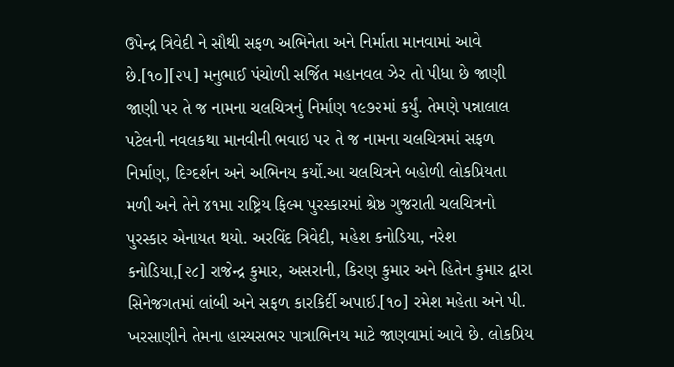ઉપેન્દ્ર ત્રિવેદી ને સૌથી સફળ અભિનેતા અને નિર્માતા માનવામાં આવે છે.[૧૦][૨૫] મનુભાઈ પંચોળી સર્જિત મહાનવલ ઝેર તો પીધા છે જાણી જાણી પર તે જ નામના ચલચિત્રનું નિર્માણ ૧૯૭૨માં કર્યું. તેમણે પન્નાલાલ પટેલની નવલકથા માનવીની ભવાઇ પર તે જ નામના ચલચિત્રમાં સફળ નિર્માણ, દિગ્દર્શન અને અભિનય કર્યો.આ ચલચિત્રને બહોળી લોકપ્રિયતા મળી અને તેને ૪૧મા રાષ્ટ્રિય ફિલ્મ પુરસ્કારમાં શ્રેષ્ઠ ગુજરાતી ચલચિત્રનો પુરસ્કાર એનાયત થયો. અરવિંદ ત્રિવેદી, મહેશ કનોડિયા, નરેશ કનોડિયા,[૨૮] રાજેન્દ્ર કુમાર, અસરાની, કિરણ કુમાર અને હિતેન કુમાર દ્વારા સિનેજગતમાં લાંબી અને સફળ કારકિર્દી અપાઈ.[૧૦] રમેશ મહેતા અને પી. ખરસાણીને તેમના હાસ્યસભર પાત્રાભિનય માટે જાણવામાં આવે છે. લોકપ્રિય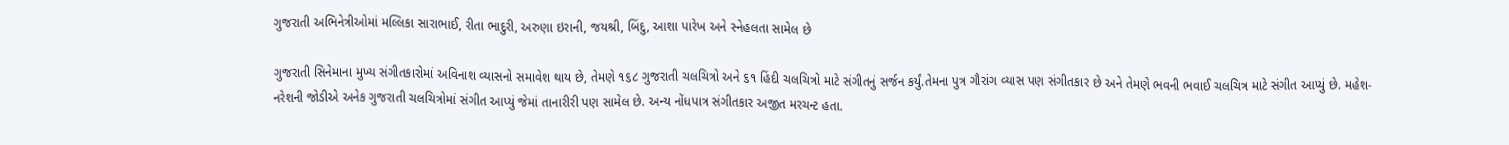ગુજરાતી અભિનેત્રીઓમાં મલ્લિકા સારાભાઈ, રીતા ભાદુરી, અરુણા ઇરાની, જયશ્રી, બિંદુ, આશા પારેખ અને સ્નેહલતા સામેલ છે

ગુજરાતી સિનેમાના મુખ્ય સંગીતકારોમાં અવિનાશ વ્યાસનો સમાવેશ થાય છે, તેમણે ૧૬૮ ગુજરાતી ચલચિત્રો અને ૬૧ હિંદી ચલચિત્રો માટે સંગીતનું સર્જન કર્યું.તેમના પુત્ર ગૌરાંગ વ્યાસ પણ સંગીતકાર છે અને તેમણે ભવની ભવાઈ ચલચિત્ર માટે સંગીત આપ્યું છે. મહેશ-નરેશની જોડીએ અનેક ગુજરાતી ચલચિત્રોમાં સંગીત આપ્યું જેમાં તાનારીરી પણ સામેલ છે. અન્ય નોંધપાત્ર સંગીતકાર અજીત મરચન્ટ હતા.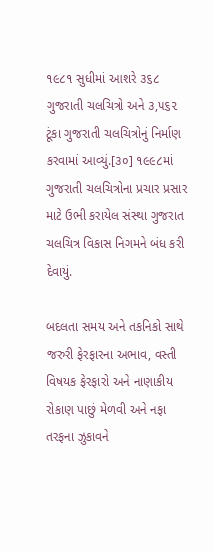૧૯૮૧ સુધીમાં આશરે ૩૬૮ ગુજરાતી ચલચિત્રો અને ૩,૫૬૨ ટૂંકા ગુજરાતી ચલચિત્રોનું નિર્માણ કરવામાં આવ્યું.[૩૦] ૧૯૯૮માં ગુજરાતી ચલચિત્રોના પ્રચાર પ્રસાર માટે ઉભી કરાયેલ સંસ્થા ગુજરાત ચલચિત્ર વિકાસ નિગમને બંધ કરી દેવાયું.

બદલતા સમય અને તકનિકો સાથે જરુરી ફેરફારના અભાવ, વસ્તી વિષયક ફેરફારો અને નાણાકીય રોકાણ પાછું મેળવી અને નફા તરફના ઝુકાવને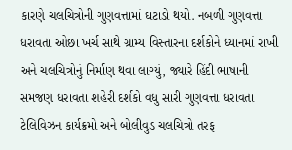કારણે ચલચિત્રોની ગુણવત્તામાં ઘટાડો થયો. નબળી ગુણવત્તા ધરાવતા ઓછા ખર્ચ સાથે ગ્રામ્ય વિસ્તારના દર્શકોને ધ્યાનમાં રાખી અને ચલચિત્રોનું નિર્માણ થવા લાગ્યું, જ્યારે હિંદી ભાષાની સમજણ ધરાવતા શહેરી દર્શકો વધુ સારી ગુણવત્તા ધરાવતા ટેલિવિઝન કાર્યક્રમો અને બોલીવુડ ચલચિત્રો તરફ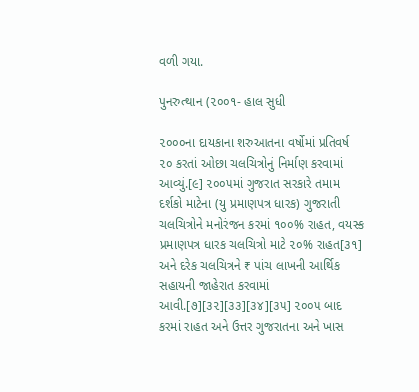વળી ગયા.

પુનરુત્થાન (૨૦૦૧- હાલ સુધી

૨૦૦૦ના દાયકાના શરુઆતના વર્ષોમાં પ્રતિવર્ષ ૨૦ કરતાં ઓછા ચલચિત્રોનું નિર્માણ કરવામાં આવ્યું.[૯] ૨૦૦૫માં ગુજરાત સરકારે તમામ દર્શકો માટેના (યુ પ્રમાણપત્ર ધારક) ગુજરાતી ચલચિત્રોને મનોરંજન કરમાં ૧૦૦% રાહત, વયસ્ક પ્રમાણપત્ર ધારક ચલચિત્રો માટે ૨૦% રાહત[૩૧] અને દરેક ચલચિત્રને ₹ પાંચ લાખની આર્થિક સહાયની જાહેરાત કરવામાં આવી.[૭][૩૨][૩૩][૩૪][૩૫] ૨૦૦૫ બાદ કરમાં રાહત અને ઉત્તર ગુજરાતના અને ખાસ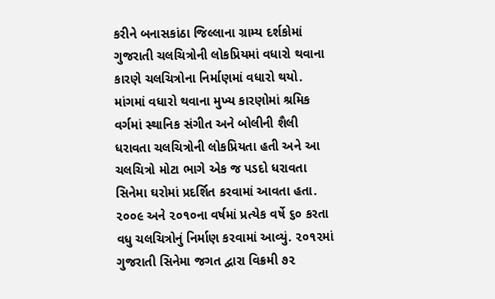કરીને બનાસકાંઠા જિલ્લાના ગ્રામ્ય દર્શકોમાં ગુજરાતી ચલચિત્રોની લોકપ્રિયમાં વધારો થવાના કારણે ચલચિત્રોના નિર્માણમાં વધારો થયો. માંગમાં વધારો થવાના મુખ્ય કારણોમાં શ્રમિક વર્ગમાં સ્થાનિક સંગીત અને બોલીની શૈલી ધરાવતા ચલચિત્રોની લોકપ્રિયતા હતી અને આ ચલચિત્રો મોટા ભાગે એક જ પડદો ધરાવતા સિનેમા ઘરોમાં પ્રદર્શિત કરવામાં આવતા હતા. ૨૦૦૯ અને ૨૦૧૦ના વર્ષમાં પ્રત્યેક વર્ષે ૬૦ કરતા વધુ ચલચિત્રોનું નિર્માણ કરવામાં આવ્યું. ૨૦૧૨માં ગુજરાતી સિનેમા જગત દ્વારા વિક્રમી ૭૨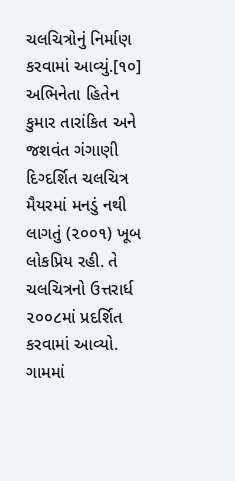ચલચિત્રોનું નિર્માણ કરવામાં આવ્યું.[૧૦] અભિનેતા હિતેન કુમાર તારાંકિત અને જશવંત ગંગાણી દિગ્દર્શિત ચલચિત્ર મૈયરમાં મનડું નથી લાગતું (૨૦૦૧) ખૂબ લોકપ્રિય રહી. તે ચલચિત્રનો ઉત્તરાર્ધ ૨૦૦૮માં પ્રદર્શિત કરવામાં આવ્યો. ગામમાં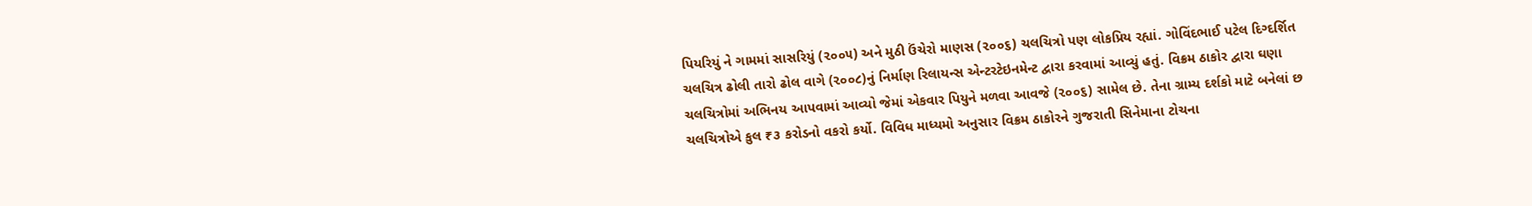પિયરિયું ને ગામમાં સાસરિયું (૨૦૦૫) અને મુઠી ઉંચેરો માણસ (૨૦૦૬) ચલચિત્રો પણ લોકપ્રિય રહ્યાં. ગોવિંદભાઈ પટેલ દિગ્દર્શિત ચલચિત્ર ઢોલી તારો ઢોલ વાગે (૨૦૦૮)નું નિર્માણ રિલાયન્સ એન્ટરટેઇનમેન્ટ દ્વારા કરવામાં આવ્યું હતું. વિક્રમ ઠાકોર દ્વારા ઘણા ચલચિત્રોમાં અભિનય આપવામાં આવ્યો જેમાં એકવાર પિયુને મળવા આવજે (૨૦૦૬) સામેલ છે. તેના ગ્રામ્ય દર્શકો માટે બનેલાં છ ચલચિત્રોએ કુલ ₹૩ કરોડનો વકરો કર્યો. વિવિધ માધ્યમો અનુસાર વિક્રમ ઠાકોરને ગુજરાતી સિનેમાના ટોચના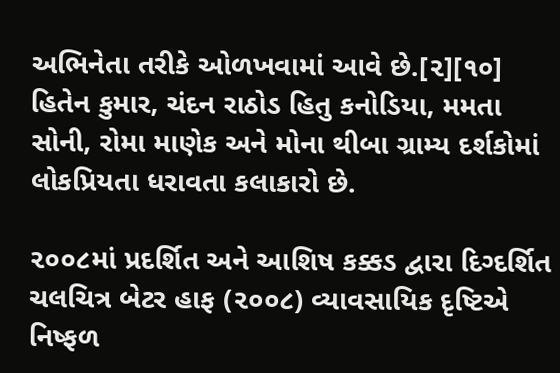અભિનેતા તરીકે ઓળખવામાં આવે છે.[૨][૧૦] હિતેન કુમાર, ચંદન રાઠોડ હિતુ કનોડિયા, મમતા સોની, રોમા માણેક અને મોના થીબા ગ્રામ્ય દર્શકોમાં લોકપ્રિયતા ધરાવતા કલાકારો છે.

૨૦૦૮માં પ્રદર્શિત અને આશિષ કક્કડ દ્વારા દિગ્દર્શિત ચલચિત્ર બેટર હાફ (૨૦૦૮) વ્યાવસાયિક દૃષ્ટિએ નિષ્ફળ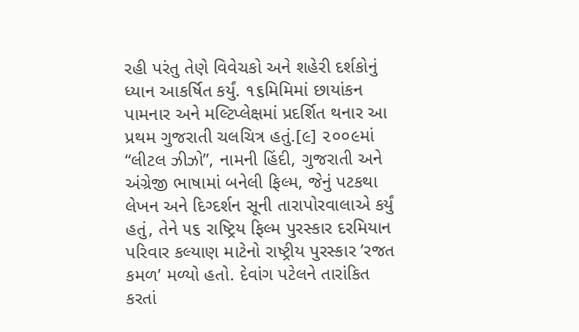રહી પરંતુ તેણે વિવેચકો અને શહેરી દર્શકોનું ધ્યાન આકર્ષિત કર્યું. ૧૬મિમિમાં છાયાંકન પામનાર અને મલ્ટિપ્લેક્ષમાં પ્રદર્શિત થનાર આ પ્રથમ ગુજરાતી ચલચિત્ર હતું.[૯] ૨૦૦૯માં “લીટલ ઝીઝો”, નામની હિંદી, ગુજરાતી અને અંગ્રેજી ભાષામાં બનેલી ફિલ્મ, જેનું પટકથા લેખન અને દિગ્દર્શન સૂની તારાપોરવાલાએ કર્યું હતું, તેને ૫૬ રાષ્ટ્રિય ફિલ્મ પુરસ્કાર દરમિયાન પરિવાર કલ્યાણ માટેનો રાષ્ટ્રીય પુરસ્કાર ’રજત કમળ’ મળ્યો હતો. દેવાંગ પટેલને તારાંકિત કરતાં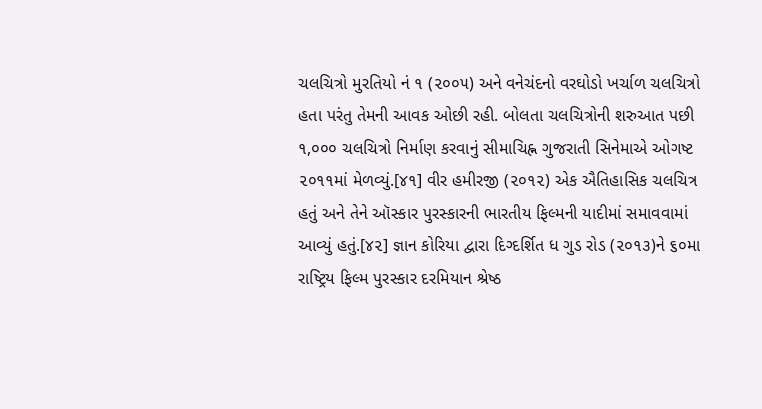ચલચિત્રો મુરતિયો નં ૧ (૨૦૦૫) અને વનેચંદનો વરઘોડો ખર્ચાળ ચલચિત્રો હતા પરંતુ તેમની આવક ઓછી રહી. બોલતા ચલચિત્રોની શરુઆત પછી ૧,૦૦૦ ચલચિત્રો નિર્માણ કરવાનું સીમાચિહ્ન ગુજરાતી સિનેમાએ ઓગષ્ટ ૨૦૧૧માં મેળવ્યું.[૪૧] વીર હમીરજી (૨૦૧૨) એક ઐતિહાસિક ચલચિત્ર હતું અને તેને ઑસ્કાર પુરસ્કારની ભારતીય ફિલ્મની યાદીમાં સમાવવામાં આવ્યું હતું.[૪૨] જ્ઞાન કોરિયા દ્વારા દિગ્દર્શિત ધ ગુડ રોડ (૨૦૧૩)ને ૬૦મા રાષ્ટ્રિય ફિલ્મ પુરસ્કાર દરમિયાન શ્રેષ્ઠ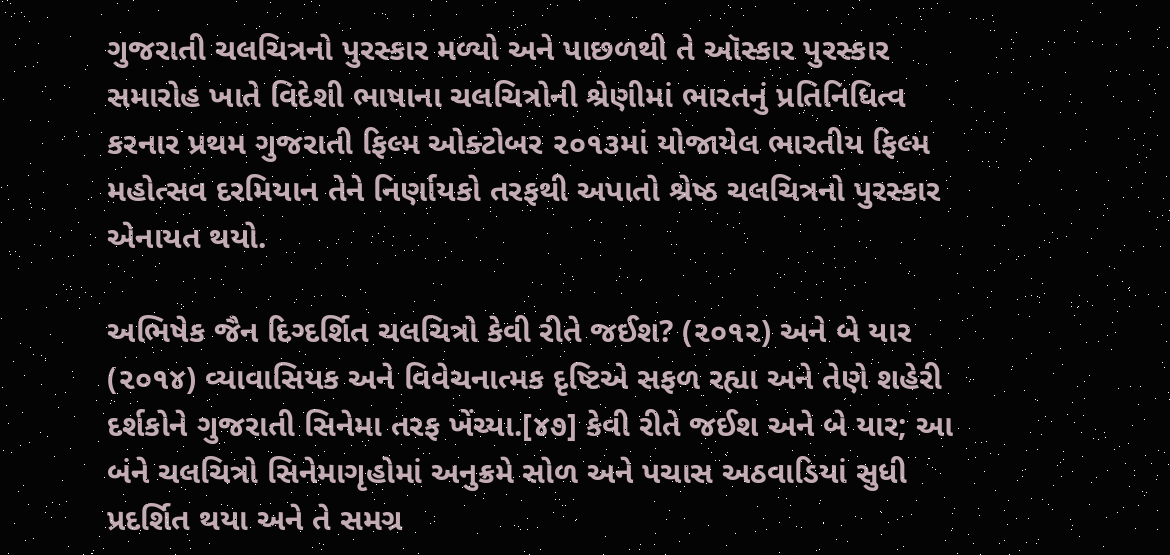ગુજરાતી ચલચિત્રનો પુરસ્કાર મળ્યો અને પાછળથી તે ઑસ્કાર પુરસ્કાર સમારોહ ખાતે વિદેશી ભાષાના ચલચિત્રોની શ્રેણીમાં ભારતનું પ્રતિનિધિત્વ કરનાર પ્રથમ ગુજરાતી ફિલ્મ ઓક્ટોબર ૨૦૧૩માં યોજાયેલ ભારતીય ફિલ્મ મહોત્સવ દરમિયાન તેને નિર્ણાયકો તરફથી અપાતો શ્રેષ્ઠ ચલચિત્રનો પુરસ્કાર એનાયત થયો.

અભિષેક જૈન દિગ્દર્શિત ચલચિત્રો કેવી રીતે જઈશ? (૨૦૧૨) અને બે યાર (૨૦૧૪) વ્યાવાસિયક અને વિવેચનાત્મક દૃષ્ટિએ સફળ રહ્યા અને તેણે શહેરી દર્શકોને ગુજરાતી સિનેમા તરફ ખેંચ્યા.[૪૭] કેવી રીતે જઈશ અને બે યાર; આ બંને ચલચિત્રો સિનેમાગૃહોમાં અનુક્રમે સોળ અને પચાસ અઠવાડિયાં સુધી પ્રદર્શિત થયા અને તે સમગ્ર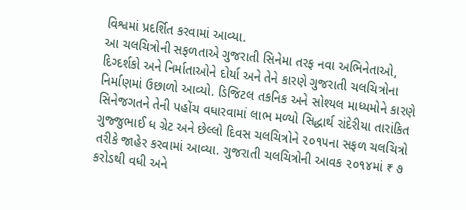વિશ્વમાં પ્રદર્શિત કરવામાં આવ્યા.
આ ચલચિત્રોની સફળતાએ ગુજરાતી સિનેમા તરફ નવા અભિનેતાઓ, દિગ્દર્શકો અને નિર્માતાઓને દોર્યા અને તેને કારણે ગુજરાતી ચલચિત્રોના નિર્માણમાં ઉછાળો આવ્યો. ડિજિટલ તકનિક અને સોશ્યલ માધ્યમોને કારણે સિનેજગતને તેની પહોંચ વધારવામાં લાભ મળ્યો સિદ્ધાર્થ રાંદેરીયા તારાંકિત ગુજ્જુભાઈ ધ ગ્રેટ અને છેલ્લો દિવસ ચલચિત્રોને ૨૦૧૫ના સફળ ચલચિત્રો તરીકે જાહેર કરવામાં આવ્યા. ગુજરાતી ચલચિત્રોની આવક ૨૦૧૪માં ₹ ૭ કરોડથી વધી અને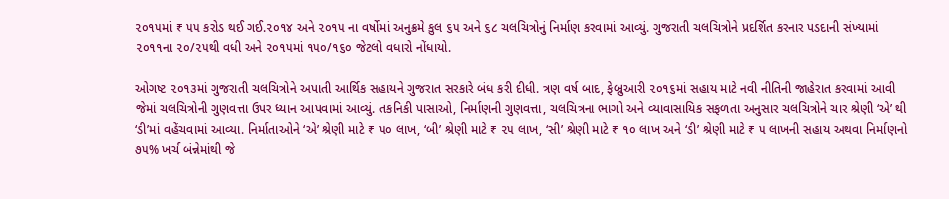૨૦૧૫માં ₹ ૫૫ કરોડ થઈ ગઈ.૨૦૧૪ અને ૨૦૧૫ ના વર્ષોમાં અનુક્રમે કુલ ૬૫ અને ૬૮ ચલચિત્રોનું નિર્માણ કરવામાં આવ્યું. ગુજરાતી ચલચિત્રોને પ્રદર્શિત કરનાર પડદાની સંખ્યામાં ૨૦૧૧ના ૨૦/૨૫થી વધી અને ૨૦૧૫માં ૧૫૦/૧૬૦ જેટલો વધારો નોંધાયો.

ઓગષ્ટ ૨૦૧૩માં ગુજરાતી ચલચિત્રોને અપાતી આર્થિક સહાયને ગુજરાત સરકારે બંધ કરી દીધી. ત્રણ વર્ષ બાદ, ફેબ્રુઆરી ૨૦૧૬માં સહાય માટે નવી નીતિની જાહેરાત કરવામાં આવી જેમાં ચલચિત્રોની ગુણવત્તા ઉપર ધ્યાન આપવામાં આવ્યું. તકનિકી પાસાઓ, નિર્માણની ગુણવત્તા, ચલચિત્રના ભાગો અને વ્યાવાસાયિક સફળતા અનુસાર ચલચિત્રોને ચાર શ્રેણી ‘એ’ થી ‘ડી’માં વહેંચવામાં આવ્યા. નિર્માતાઓને ‘એ’ શ્રેણી માટે ₹ ૫૦ લાખ, ‘બી’ શ્રેણી માટે ₹ ૨૫ લાખ, ‘સી’ શ્રેણી માટે ₹ ૧૦ લાખ અને ‘ડી’ શ્રેણી માટે ₹ ૫ લાખની સહાય અથવા નિર્માણનો ૭૫% ખર્ચ બંન્નેમાંથી જે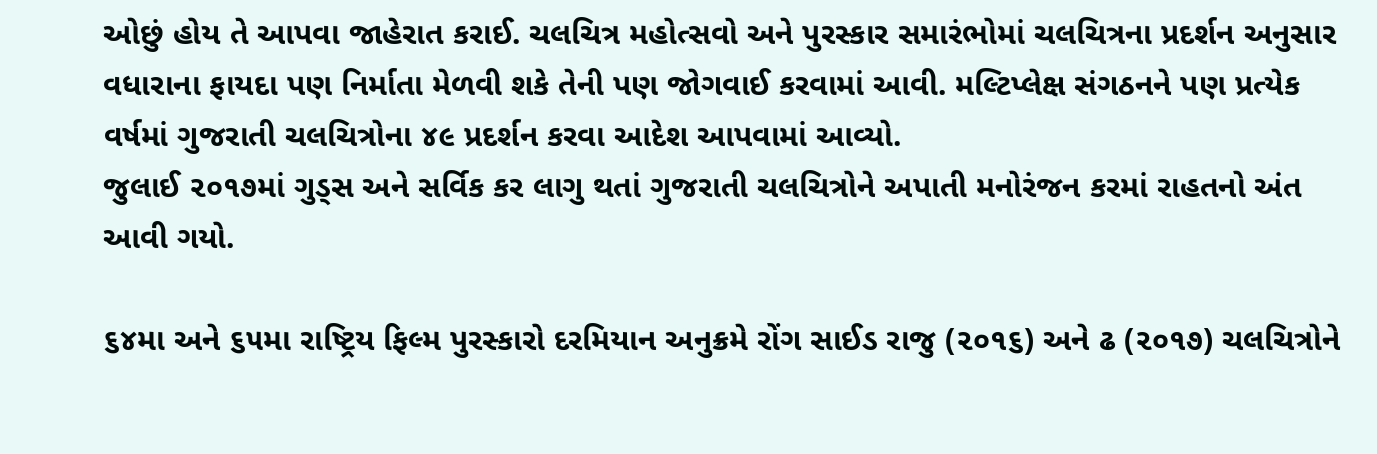ઓછું હોય તે આપવા જાહેરાત કરાઈ. ચલચિત્ર મહોત્સવો અને પુરસ્કાર સમારંભોમાં ચલચિત્રના પ્રદર્શન અનુસાર વધારાના ફાયદા પણ નિર્માતા મેળવી શકે તેની પણ જોગવાઈ કરવામાં આવી. મલ્ટિપ્લેક્ષ સંગઠનને પણ પ્રત્યેક વર્ષમાં ગુજરાતી ચલચિત્રોના ૪૯ પ્રદર્શન કરવા આદેશ આપવામાં આવ્યો.
જુલાઈ ૨૦૧૭માં ગુડ્સ અને સર્વિક કર લાગુ થતાં ગુજરાતી ચલચિત્રોને અપાતી મનોરંજન કરમાં રાહતનો અંત આવી ગયો.

૬૪મા અને ૬૫મા રાષ્ટ્રિય ફિલ્મ પુરસ્કારો દરમિયાન અનુક્રમે રોંગ સાઈડ રાજુ (૨૦૧૬) અને ઢ (૨૦૧૭) ચલચિત્રોને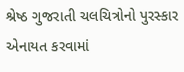શ્રેષ્ઠ ગુજરાતી ચલચિત્રોનો પુરસ્કાર એનાયત કરવામાં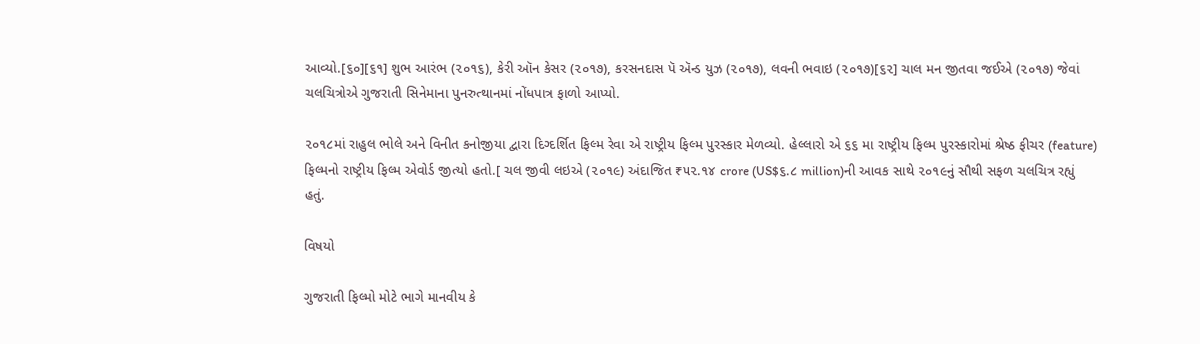આવ્યો.[૬૦][૬૧] શુભ આરંભ (૨૦૧૬), કેરી ઑન કેસર (૨૦૧૭), કરસનદાસ પૅ ઍન્ડ યુઝ (૨૦૧૭), લવની ભવાઇ (૨૦૧૭)[૬૨] ચાલ મન જીતવા જઈએ (૨૦૧૭) જેવાં ચલચિત્રોએ ગુજરાતી સિનેમાના પુનરુત્થાનમાં નોંધપાત્ર ફાળો આપ્યો.

૨૦૧૮માં રાહુલ ભોલે અને વિનીત કનોજીયા દ્વારા દિગ્દર્શિત ફિલ્મ રેવા એ રાષ્ટ્રીય ફિલ્મ પુરસ્કાર મેળવ્યો. હેલ્લારો એ ૬૬ મા રાષ્ટ્રીય ફિલ્મ પુરસ્કારોમાં શ્રેષ્ઠ ફીચર (feature) ફિલ્મનો રાષ્ટ્રીય ફિલ્મ એવોર્ડ જીત્યો હતો.[ ચલ જીવી લઇએ (૨૦૧૯) અંદાજિત ₹૫૨.૧૪ crore (US$૬.૮ million)ની આવક સાથે ૨૦૧૯નું સૌથી સફળ ચલચિત્ર રહ્યું હતું.

વિષયો

ગુજરાતી ફિલ્મો મોટે ભાગે માનવીય કે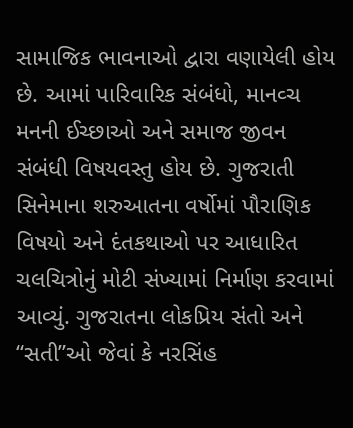સામાજિક ભાવનાઓ દ્વારા વણાયેલી હોય છે. આમાં પારિવારિક સંબંધો, માનવ્ચ મનની ઈચ્છાઓ અને સમાજ જીવન સંબંધી વિષયવસ્તુ હોય છે. ગુજરાતી સિનેમાના શરુઆતના વર્ષોમાં પૌરાણિક વિષયો અને દંતકથાઓ પર આધારિત ચલચિત્રોનું મોટી સંખ્યામાં નિર્માણ કરવામાં આવ્યું. ગુજરાતના લોકપ્રિય સંતો અને “સતી”ઓ જેવાં કે નરસિંહ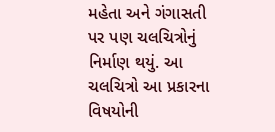મહેતા અને ગંગાસતી પર પણ ચલચિત્રોનું નિર્માણ થયું. આ ચલચિત્રો આ પ્રકારના વિષયોની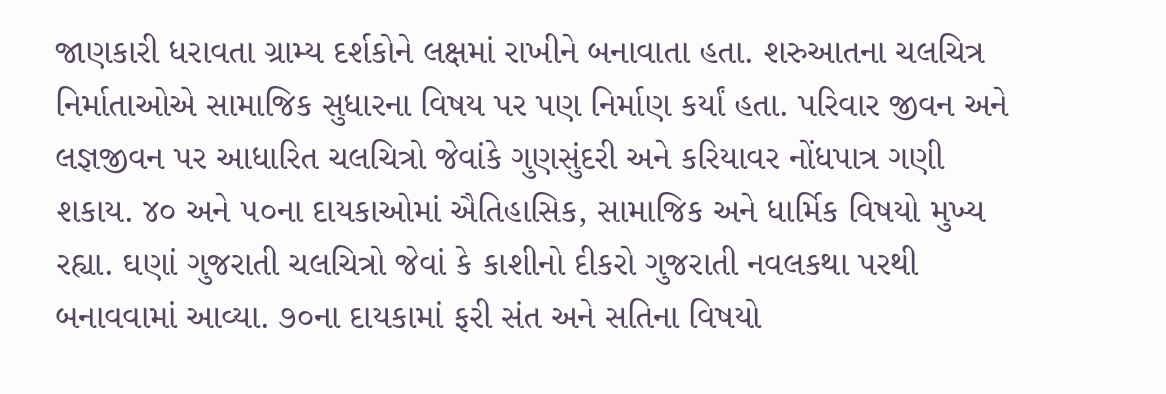જાણકારી ધરાવતા ગ્રામ્ય દર્શકોને લક્ષમાં રાખીને બનાવાતા હતા. શરુઆતના ચલચિત્ર નિર્માતાઓએ સામાજિક સુધારના વિષય પર પણ નિર્માણ કર્યાં હતા. પરિવાર જીવન અને લજ્ઞજીવન પર આધારિત ચલચિત્રો જેવાંકે ગુણસુંદરી અને કરિયાવર નોંધપાત્ર ગણી શકાય. ૪૦ અને ૫૦ના દાયકાઓમાં ઐતિહાસિક, સામાજિક અને ધાર્મિક વિષયો મુખ્ય રહ્યા. ઘણાં ગુજરાતી ચલચિત્રો જેવાં કે કાશીનો દીકરો ગુજરાતી નવલકથા પરથી બનાવવામાં આવ્યા. ૭૦ના દાયકામાં ફરી સંત અને સતિના વિષયો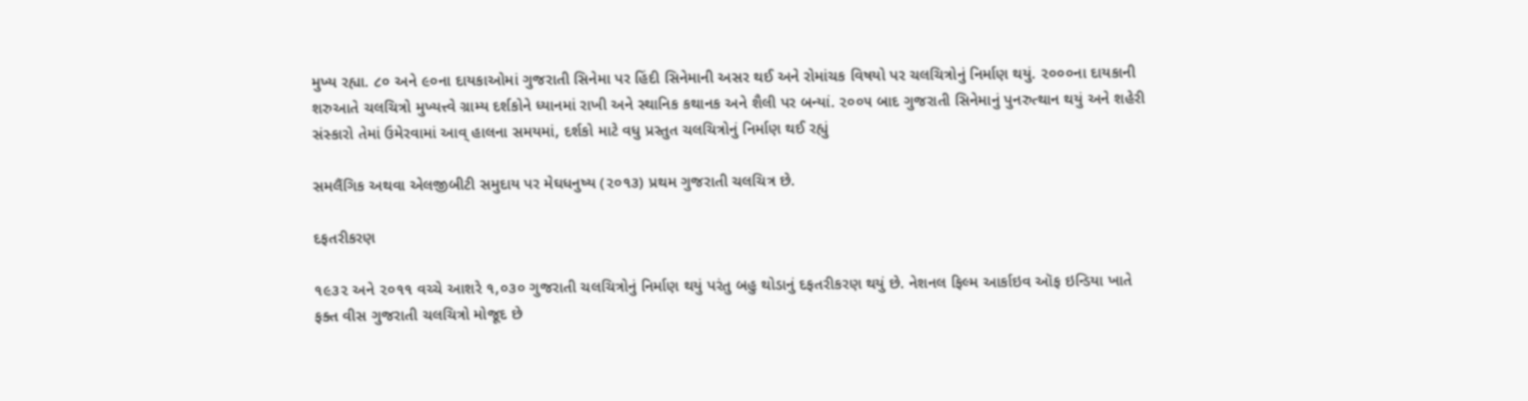મુખ્ય રહ્યા. ૮૦ અને ૯૦ના દાયકાઓમાં ગુજરાતી સિનેમા પર હિંદી સિનેમાની અસર થઈ અને રોમાંચક વિષયો પર ચલચિત્રોનું નિર્માણ થયું. ૨૦૦૦ના દાયકાની શરુઆતે ચલચિત્રો મુખ્યત્ત્વે ગ્રામ્ય દર્શકોને ધ્યાનમાં રાખી અને સ્થાનિક કથાનક અને શૈલી પર બન્યાં. ૨૦૦૫ બાદ ગુજરાતી સિનેમાનું પુનરુત્થાન થયું અને શહેરી સંસ્કારો તેમાં ઉમેરવામાં આવ્ હાલના સમયમાં, દર્શકો માટે વધુ પ્રસ્તુત ચલચિત્રોનું નિર્માણ થઈ રહ્યું

સમલૈંગિક અથવા એલજીબીટી સમુદાય પર મેઘધનુષ્ય (૨૦૧૩) પ્રથમ ગુજરાતી ચલચિત્ર છે.

દફતરીકરણ

૧૯૩૨ અને ૨૦૧૧ વચ્ચે આશરે ૧,૦૩૦ ગુજરાતી ચલચિત્રોનું નિર્માણ થયું પરંતુ બહુ થોડાનું દફતરીકરણ થયું છે. નેશનલ ફિલ્મ આર્કાઇવ ઑફ ઇન્ડિયા ખાતે ફક્ત વીસ ગુજરાતી ચલચિત્રો મોજૂદ છે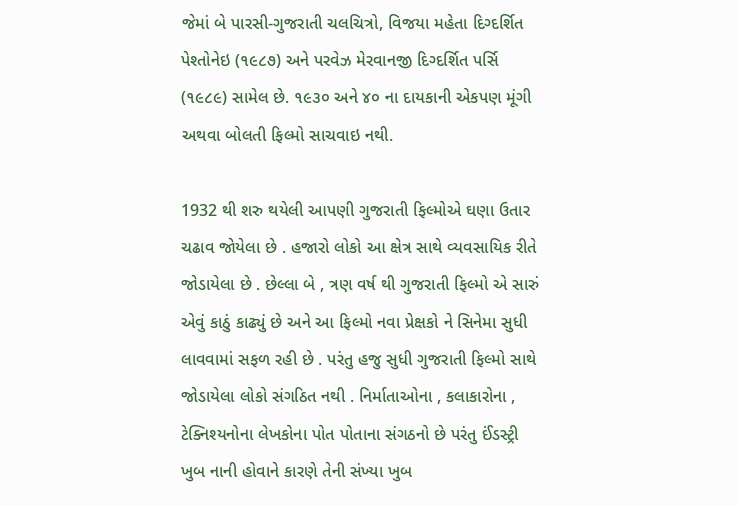જેમાં બે પારસી-ગુજરાતી ચલચિત્રો, વિજયા મહેતા દિગ્દર્શિત પેશ્તોનેઇ (૧૯૮૭) અને પરવેઝ મેરવાનજી દિગ્દર્શિત પર્સિ (૧૯૮૯) સામેલ છે. ૧૯૩૦ અને ૪૦ ના દાયકાની એકપણ મૂંગી અથવા બોલતી ફિલ્મો સાચવાઇ નથી.

1932 થી શરુ થયેલી આપણી ગુજરાતી ફિલ્મોએ ઘણા ઉતાર ચઢાવ જોયેલા છે . હજારો લોકો આ ક્ષેત્ર સાથે વ્યવસાયિક રીતે જોડાયેલા છે . છેલ્લા બે , ત્રણ વર્ષ થી ગુજરાતી ફિલ્મો એ સારું એવું કાઠું કાઢ્યું છે અને આ ફિલ્મો નવા પ્રેક્ષકો ને સિનેમા સુધી લાવવામાં સફળ રહી છે . પરંતુ હજુ સુધી ગુજરાતી ફિલ્મો સાથે જોડાયેલા લોકો સંગઠિત નથી . નિર્માતાઓના , કલાકારોના , ટેક્નિશ્યનોના લેખકોના પોત પોતાના સંગઠનો છે પરંતુ ઈંડસ્ટ્રી ખુબ નાની હોવાને કારણે તેની સંખ્યા ખુબ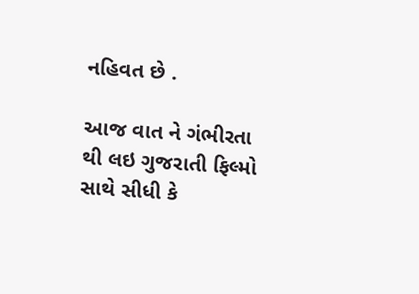નહિવત છે .

આજ વાત ને ગંભીરતા થી લઇ ગુજરાતી ફિલ્મો સાથે સીધી કે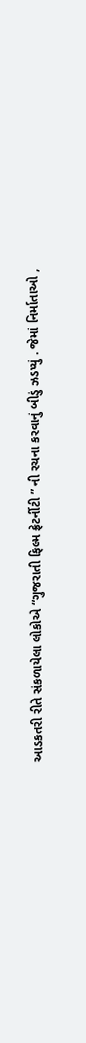આડકતરી રીતે સંકળાયેલા લોકોએ “ગુજરાતી ફિલ્મ ફ્રેટર્નીટી ” ની રચના કરવાનું બીડું ઝડપ્યું . જેમાં નિર્માતાઓ ,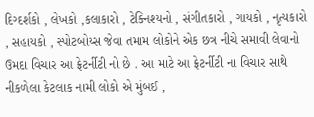દિગ્દર્શકો , લેખકો ,કલાકારો , ટેક્નિશ્યનો , સંગીતકારો , ગાયકો , નૃત્યકારો , સહાયકો , સ્પોટબોય્સ જેવા તમામ લોકોને એક છત્ર નીચે સમાવી લેવાનો ઉમદા વિચાર આ ફ્રેટર્નીટી નો છે . આ માટે આ ફ્રેટર્નીટી ના વિચાર સાથે નીકળેલા કેટલાક નામી લોકો એ મુંબઈ ,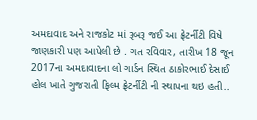અમદાવાદ અને રાજકોટ માં રૂબરૂ જઈ આ ફ્રેટર્નીટી વિષે જાણકારી પણ આપેલી છે . ગત રવિવાર, તારીખ 18 જૂન 2017ના અમદાવાદના લો ગાર્ડન સ્થિત ઠાકોરભાઈ દેસાઈ હોલ ખાતે ગુજરાતી ફિલ્મ ફ્રેટર્નીટી ની સ્થાપના થઇ હતી..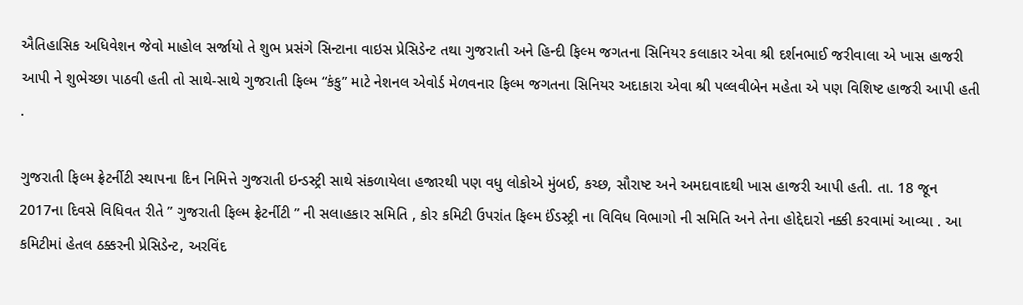ઐતિહાસિક અધિવેશન જેવો માહોલ સર્જાયો તે શુભ પ્રસંગે સિન્ટાના વાઇસ પ્રેસિડેન્ટ તથા ગુજરાતી અને હિન્દી ફિલ્મ જગતના સિનિયર કલાકાર એવા શ્રી દર્શનભાઈ જરીવાલા એ ખાસ હાજરી આપી ને શુભેચ્છા પાઠવી હતી તો સાથે-સાથે ગુજરાતી ફિલ્મ “કંકુ” માટે નેશનલ એવોર્ડ મેળવનાર ફિલ્મ જગતના સિનિયર અદાકારા એવા શ્રી પલ્લવીબેન મહેતા એ પણ વિશિષ્ટ હાજરી આપી હતી .

ગુજરાતી ફિલ્મ ફ્રેટર્નીટી સ્થાપના દિન નિમિત્તે ગુજરાતી ઇન્ડસ્ટ્રી સાથે સંકળાયેલા હજારથી પણ વધુ લોકોએ મુંબઈ, કચ્છ, સૌરાષ્ટ અને અમદાવાદથી ખાસ હાજરી આપી હતી. તા. 18 જૂન 2017ના દિવસે વિધિવત રીતે ” ગુજરાતી ફિલ્મ ફ્રેટર્નીટી ” ની સલાહકાર સમિતિ , કોર કમિટી ઉપરાંત ફિલ્મ ઈંડસ્ટ્રી ના વિવિધ વિભાગો ની સમિતિ અને તેના હોદ્દેદારો નક્કી કરવામાં આવ્યા . આ કમિટીમાં હેતલ ઠક્કરની પ્રેસિડેન્ટ, અરવિંદ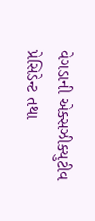વેગડાની એક્સઝીક્યુટીવ પ્રેસિડેન્ટ તથા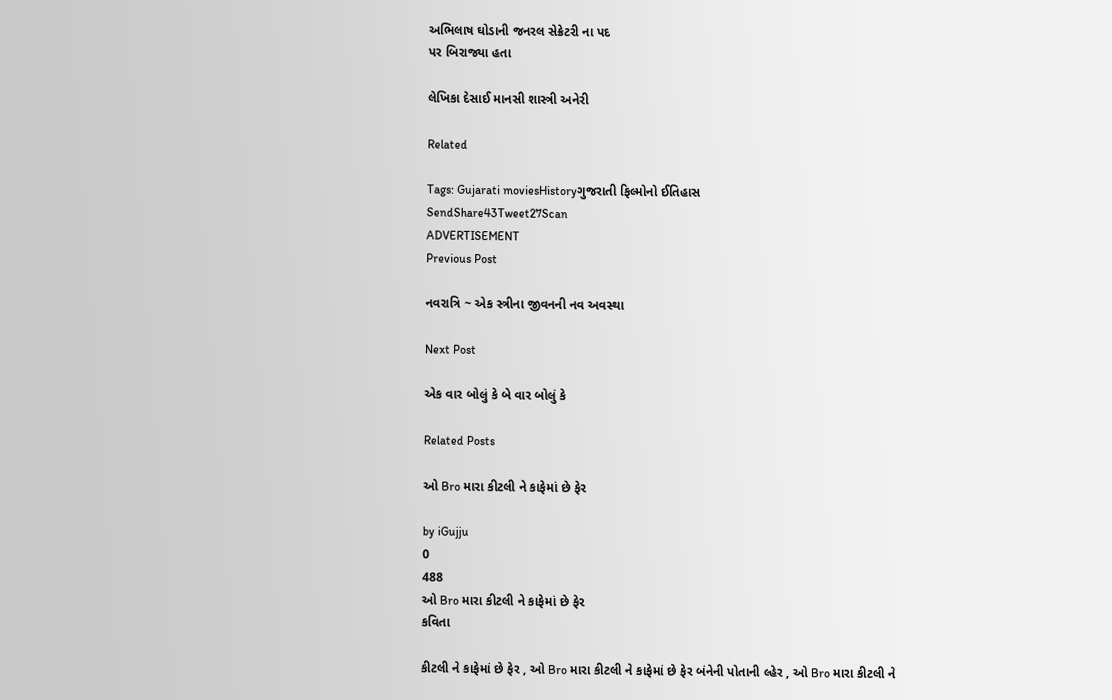અભિલાષ ઘોડાની જનરલ સેક્રેટરી ના પદ
પર બિરાજ્યા હતા

લેખિકા દેસાઈ માનસી શાસ્ત્રી અનેરી

Related

Tags: Gujarati moviesHistoryગુજરાતી ફિલ્મોનો ઈતિહાસ
SendShare43Tweet27Scan
ADVERTISEMENT
Previous Post

નવરાત્રિ ~ એક સ્ત્રીના જીવનની નવ અવસ્થા

Next Post

એક વાર બોલું કે બે વાર બોલું કે

Related Posts

ઓ Bro મારા કીટલી ને કાફેમાં છે ફેર

by iGujju
0
488
ઓ Bro મારા કીટલી ને કાફેમાં છે ફેર
કવિતા

કીટલી ને કાફેમાં છે ફેર , ઓ Bro મારા કીટલી ને કાફેમાં છે ફેર બંનેની પોતાની લ્હેર , ઓ Bro મારા કીટલી ને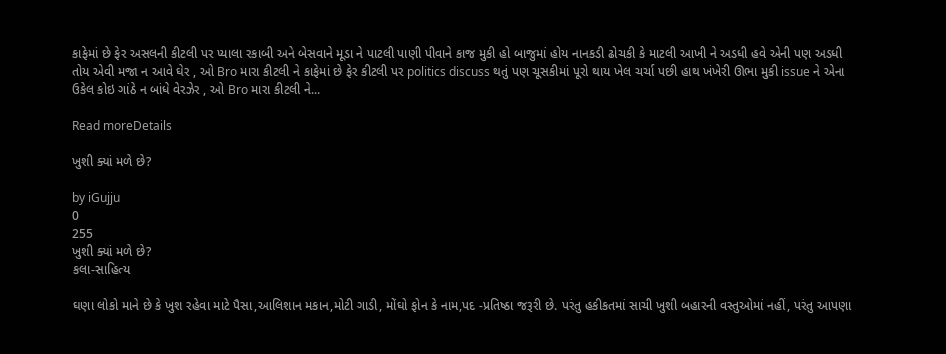કાફેમાં છે ફેર અસલની કીટલી પર પ્યાલા રકાબી અને બેસવાને મૂડા ને પાટલી પાણી પીવાને કાજ મુકી હો બાજુમાં હોય નાનકડી ઢોચકી કે માટલી આખી ને અડધી હવે એની પણ અડધી તોય એવી મજા ન આવે ઘેર , ઓ Bro મારા કીટલી ને કાફેમાં છે ફેર કીટલી પર politics discuss થતું પણ ચૂસકીમાં પૂરો થાય ખેલ ચર્ચા પછી હાથ ખંખેરી ઊભા મુકી issue ને એના ઉકેલ કોઇ ગાંઠે ન બાંધે વેરઝેર , ઓ Bro મારા કીટલી ને...

Read moreDetails

ખુશી ક્યાં મળે છે?

by iGujju
0
255
ખુશી ક્યાં મળે છે?
કલા-સાહિત્ય

ઘણા લોકો માને છે કે ખુશ રહેવા માટે પૈસા,આલિશાન મકાન,મોટી ગાડી, મોંઘો ફોન કે નામ,પદ -પ્રતિષ્ઠા જરૂરી છે. પરંતુ હકીકતમાં સાચી ખુશી બહારની વસ્તુઓમાં નહીં, પરંતુ આપણા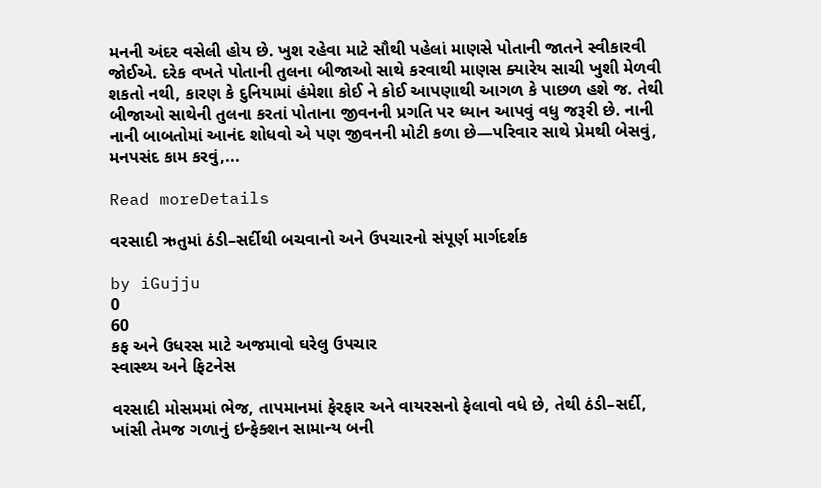મનની અંદર વસેલી હોય છે. ખુશ રહેવા માટે સૌથી પહેલાં માણસે પોતાની જાતને સ્વીકારવી જોઈએ. દરેક વખતે પોતાની તુલના બીજાઓ સાથે કરવાથી માણસ ક્યારેય સાચી ખુશી મેળવી શકતો નથી, કારણ કે દુનિયામાં હંમેશા કોઈ ને કોઈ આપણાથી આગળ કે પાછળ હશે જ. તેથી બીજાઓ સાથેની તુલના કરતાં પોતાના જીવનની પ્રગતિ પર ધ્યાન આપવું વધુ જરૂરી છે. નાની નાની બાબતોમાં આનંદ શોધવો એ પણ જીવનની મોટી કળા છે—પરિવાર સાથે પ્રેમથી બેસવું, મનપસંદ કામ કરવું,...

Read moreDetails

વરસાદી ઋતુમાં ઠંડી–સર્દીથી બચવાનો અને ઉપચારનો સંપૂર્ણ માર્ગદર્શક

by iGujju
0
60
કફ અને ઉધરસ માટે અજમાવો ઘરેલુ ઉપચાર
સ્વાસ્થ્ય અને ફિટનેસ

વરસાદી મોસમમાં ભેજ, તાપમાનમાં ફેરફાર અને વાયરસનો ફેલાવો વધે છે, તેથી ઠંડી–સર્દી, ખાંસી તેમજ ગળાનું ઇન્ફેક્શન સામાન્ય બની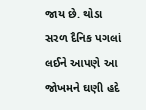જાય છે. થોડા સરળ દૈનિક પગલાં લઈને આપણે આ જોખમને ઘણી હદે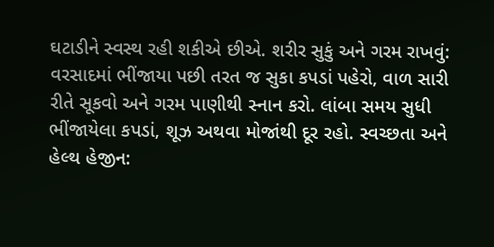ઘટાડીને સ્વસ્થ રહી શકીએ છીએ. શરીર સુકું અને ગરમ રાખવું: વરસાદમાં ભીંજાયા પછી તરત જ સુકા કપડાં પહેરો, વાળ સારી રીતે સૂકવો અને ગરમ પાણીથી સ્નાન કરો. લાંબા સમય સુધી ભીંજાયેલા કપડાં, શૂઝ અથવા મોજાંથી દૂર રહો. સ્વચ્છતા અને હેલ્થ હેજીન: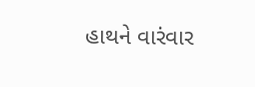હાથને વારંવાર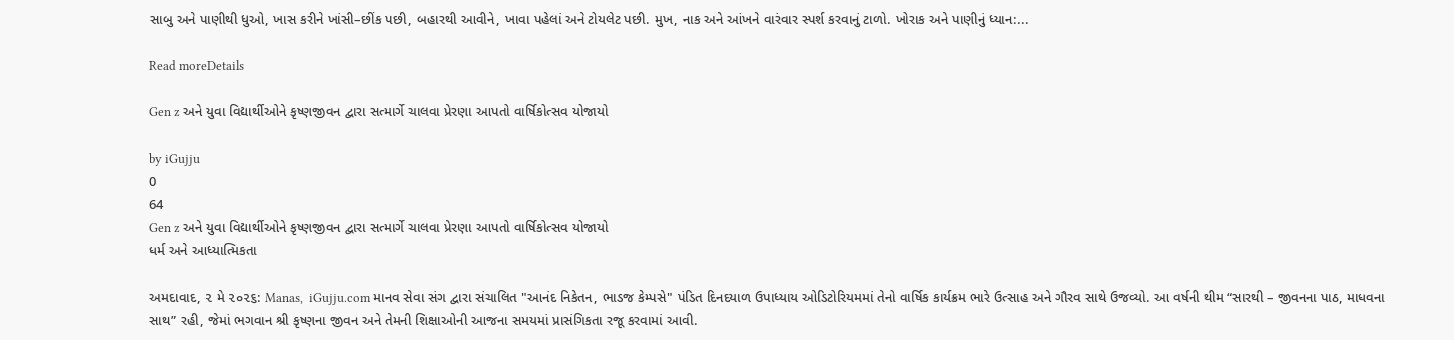સાબુ અને પાણીથી ધુઓ, ખાસ કરીને ખાંસી–છીંક પછી, બહારથી આવીને, ખાવા પહેલાં અને ટોયલેટ પછી. મુખ, નાક અને આંખને વારંવાર સ્પર્શ કરવાનું ટાળો. ખોરાક અને પાણીનું ધ્યાન:...

Read moreDetails

Gen z અને યુવા વિદ્યાર્થીઓને કૃષ્ણજીવન દ્વારા સત્માર્ગે ચાલવા પ્રેરણા આપતો વાર્ષિકોત્સવ યોજાયો

by iGujju
0
64
Gen z અને યુવા વિદ્યાર્થીઓને કૃષ્ણજીવન દ્વારા સત્માર્ગે ચાલવા પ્રેરણા આપતો વાર્ષિકોત્સવ યોજાયો
ધર્મ અને આધ્યાત્મિકતા

અમદાવાદ, ૨ મે ૨૦૨૬: Manas,  iGujju.com માનવ સેવા સંગ દ્વારા સંચાલિત "આનંદ નિકેતન, ભાડજ કેમ્પસે" પંડિત દિનદયાળ ઉપાધ્યાય ઓડિટોરિયમમાં તેનો વાર્ષિક કાર્યક્રમ ભારે ઉત્સાહ અને ગૌરવ સાથે ઉજવ્યો. આ વર્ષની થીમ “સારથી – જીવનના પાઠ, માધવના સાથ” રહી, જેમાં ભગવાન શ્રી કૃષ્ણના જીવન અને તેમની શિક્ષાઓની આજના સમયમાં પ્રાસંગિકતા રજૂ કરવામાં આવી.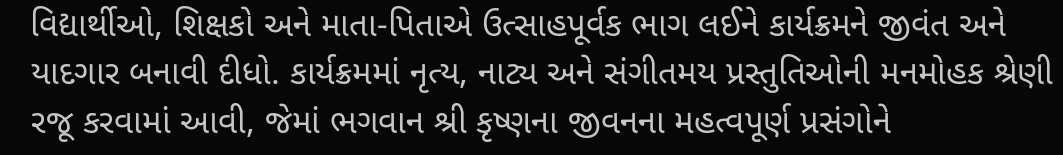વિદ્યાર્થીઓ, શિક્ષકો અને માતા-પિતાએ ઉત્સાહપૂર્વક ભાગ લઈને કાર્યક્રમને જીવંત અને યાદગાર બનાવી દીધો. કાર્યક્રમમાં નૃત્ય, નાટ્ય અને સંગીતમય પ્રસ્તુતિઓની મનમોહક શ્રેણી રજૂ કરવામાં આવી, જેમાં ભગવાન શ્રી કૃષ્ણના જીવનના મહત્વપૂર્ણ પ્રસંગોને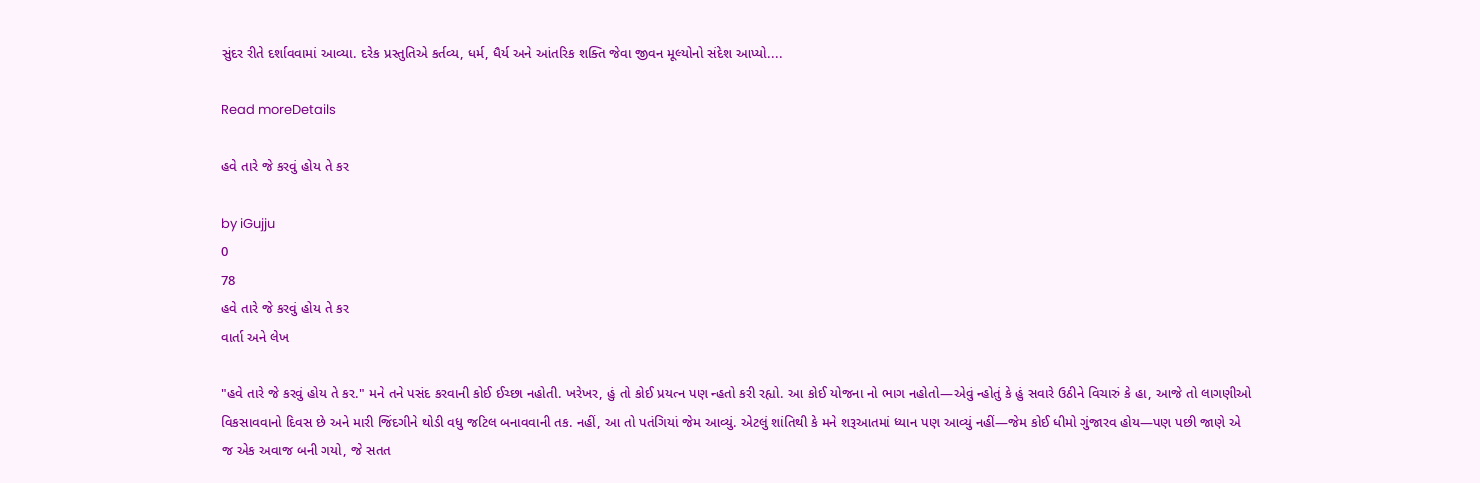સુંદર રીતે દર્શાવવામાં આવ્યા. દરેક પ્રસ્તુતિએ કર્તવ્ય, ધર્મ, ધૈર્ય અને આંતરિક શક્તિ જેવા જીવન મૂલ્યોનો સંદેશ આપ્યો....

Read moreDetails

હવે તારે જે કરવું હોય તે કર

by iGujju
0
78
હવે તારે જે કરવું હોય તે કર
વાર્તા અને લેખ

"હવે તારે જે કરવું હોય તે કર." મને તને પસંદ કરવાની કોઈ ઈચ્છા નહોતી. ખરેખર, હું તો કોઈ પ્રયત્ન પણ ન્હતો કરી રહ્યો. આ કોઈ યોજના નો ભાગ નહોતો—એવું ન્હોતું કે હું સવારે ઉઠીને વિચારું કે હા, આજે તો લાગણીઓ વિકસાવવાનો દિવસ છે અને મારી જિંદગીને થોડી વધુ જટિલ બનાવવાની તક. નહીં, આ તો પતંગિયાં જેમ આવ્યું. એટલું શાંતિથી કે મને શરૂઆતમાં ધ્યાન પણ આવ્યું નહીં—જેમ કોઈ ધીમો ગુંજારવ હોય—પણ પછી જાણે એ જ એક અવાજ બની ગયો, જે સતત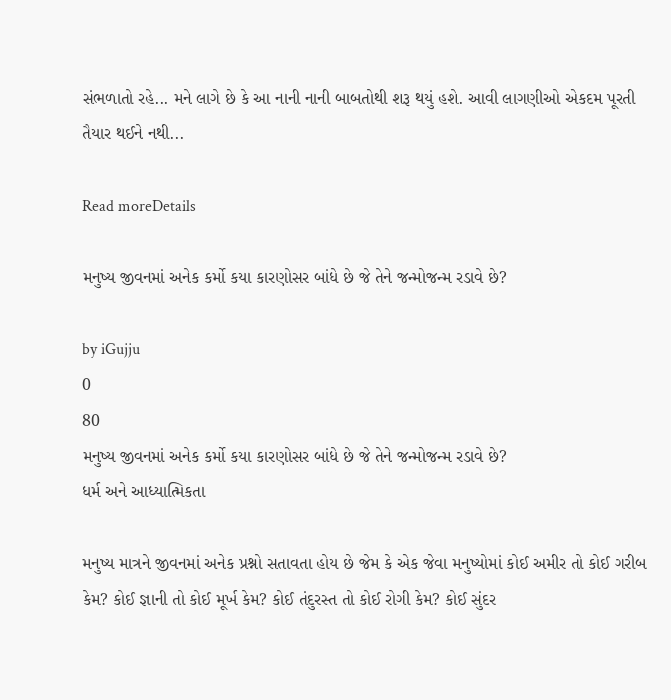સંભળાતો રહે... મને લાગે છે કે આ નાની નાની બાબતોથી શરૂ થયું હશે. આવી લાગણીઓ એકદમ પૂરતી તૈયાર થઈને નથી...

Read moreDetails

મનુષ્ય જીવનમાં અનેક કર્મો કયા કારણોસર બાંધે છે જે તેને જન્મોજન્મ રડાવે છે?

by iGujju
0
80
મનુષ્ય જીવનમાં અનેક કર્મો કયા કારણોસર બાંધે છે જે તેને જન્મોજન્મ રડાવે છે?
ધર્મ અને આધ્યાત્મિકતા

મનુષ્ય માત્રને જીવનમાં અનેક પ્રશ્નો સતાવતા હોય છે જેમ કે એક જેવા મનુષ્યોમાં કોઈ અમીર તો કોઈ ગરીબ કેમ? કોઈ જ્ઞાની તો કોઈ મૂર્ખ કેમ? કોઈ તંદુરસ્ત તો કોઈ રોગી કેમ? કોઈ સુંદર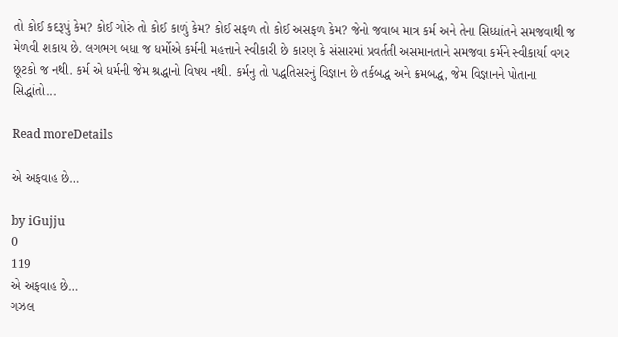તો કોઈ કદરૂપું કેમ? કોઈ ગોરું તો કોઈ કાળું કેમ? કોઈ સફળ તો કોઈ અસફળ કેમ? જેનો જવાબ માત્ર કર્મ અને તેના સિધ્ધાંતને સમજવાથી જ મેળવી શકાય છે. લગભગ બધા જ ધર્મોએ કર્મની મહત્તાને સ્વીકારી છે કારણ કે સંસારમાં પ્રવર્તતી અસમાનતાને સમજવા કર્મને સ્વીકાર્યા વગર છૂટકો જ નથી. કર્મ એ ધર્મની જેમ શ્રદ્ધાનો વિષય નથી. કર્મનુ તો પદ્ધતિસરનું વિજ્ઞાન છે તર્કબદ્ધ અને ક્રમબદ્ધ, જેમ વિજ્ઞાનને પોતાના સિદ્ધાંતો...

Read moreDetails

એ અફવાહ છે…

by iGujju
0
119
એ અફવાહ છે…
ગઝલ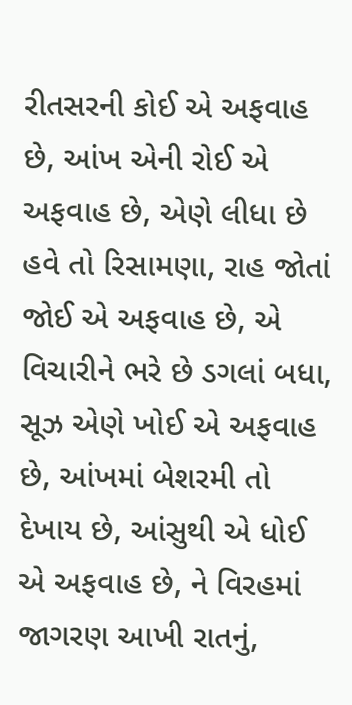રીતસરની કોઈ એ અફવાહ છે, આંખ એની રોઈ એ અફવાહ છે, એણે લીધા છે હવે તો રિસામણા, રાહ જોતાં જોઈ એ અફવાહ છે, એ વિચારીને ભરે છે ડગલાં બધા, સૂઝ એણે ખોઈ એ અફવાહ છે, આંખમાં બેશરમી તો દેખાય છે, આંસુથી એ ધોઈ એ અફવાહ છે, ને વિરહમાં જાગરણ આખી રાતનું,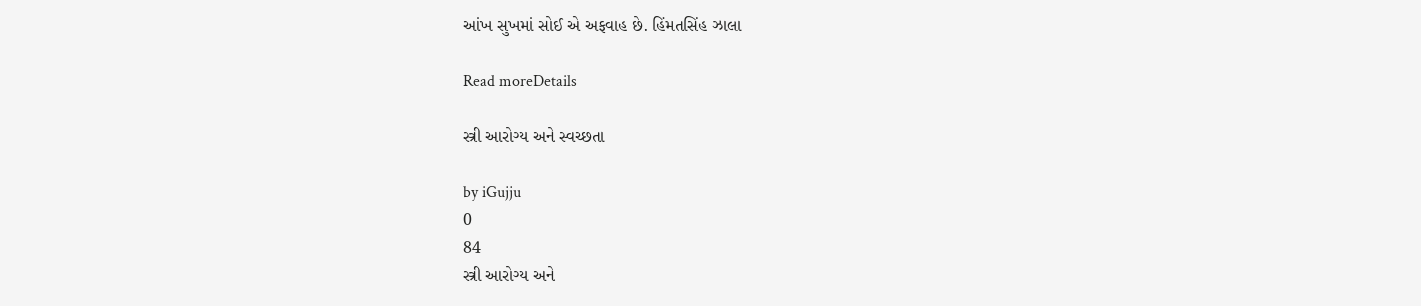આંખ સુખમાં સોઈ એ અફવાહ છે. હિંમતસિંહ ઝાલા

Read moreDetails

સ્ત્રી આરોગ્ય અને સ્વચ્છતા

by iGujju
0
84
સ્ત્રી આરોગ્ય અને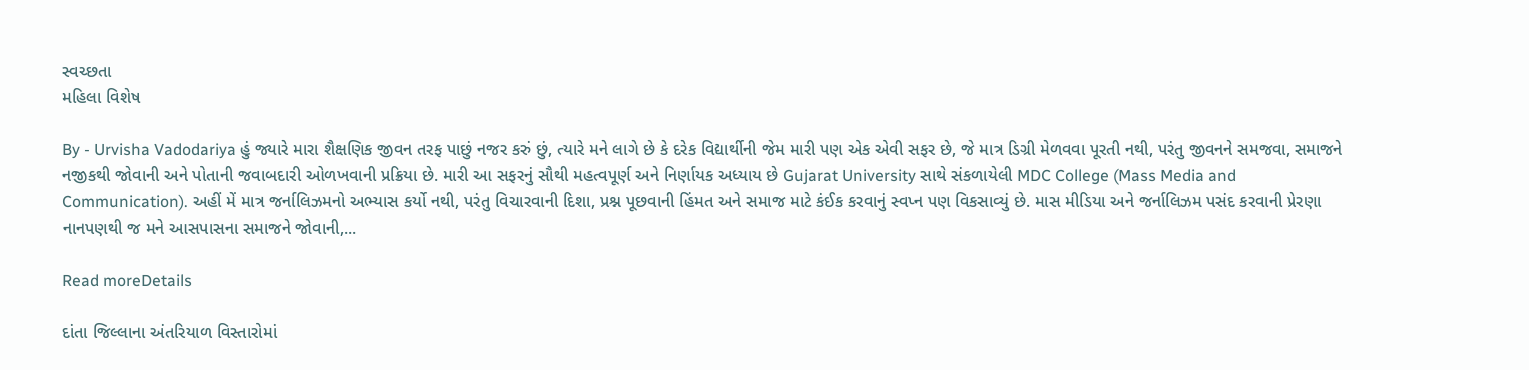સ્વચ્છતા
મહિલા વિશેષ

By - Urvisha Vadodariya હું જ્યારે મારા શૈક્ષણિક જીવન તરફ પાછું નજર કરું છું, ત્યારે મને લાગે છે કે દરેક વિદ્યાર્થીની જેમ મારી પણ એક એવી સફર છે, જે માત્ર ડિગ્રી મેળવવા પૂરતી નથી, પરંતુ જીવનને સમજવા, સમાજને નજીકથી જોવાની અને પોતાની જવાબદારી ઓળખવાની પ્રક્રિયા છે. મારી આ સફરનું સૌથી મહત્વપૂર્ણ અને નિર્ણાયક અધ્યાય છે Gujarat University સાથે સંકળાયેલી MDC College (Mass Media and Communication). અહીં મેં માત્ર જર્નાલિઝમનો અભ્યાસ કર્યો નથી, પરંતુ વિચારવાની દિશા, પ્રશ્ન પૂછવાની હિંમત અને સમાજ માટે કંઈક કરવાનું સ્વપ્ન પણ વિકસાવ્યું છે. માસ મીડિયા અને જર્નાલિઝમ પસંદ કરવાની પ્રેરણા નાનપણથી જ મને આસપાસના સમાજને જોવાની,...

Read moreDetails

દાંતા જિલ્લાના અંતરિયાળ વિસ્તારોમાં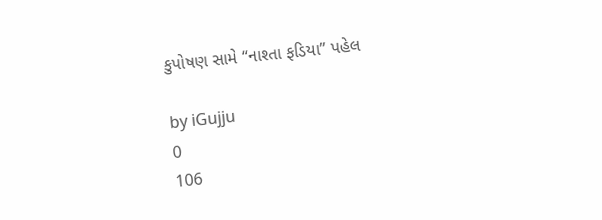કુપોષણ સામે “નાશ્તા ફડિયા” પહેલ

by iGujju
0
106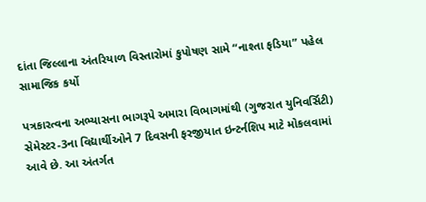દાંતા જિલ્લાના અંતરિયાળ વિસ્તારોમાં કુપોષણ સામે “નાશ્તા ફડિયા” પહેલ
સામાજિક કર્યો

પત્રકારત્વના અભ્યાસના ભાગરૂપે અમારા વિભાગમાંથી (ગુજરાત યુનિવર્સિટી) સેમેસ્ટર-3ના વિદ્યાર્થીઓને 7 દિવસની ફરજીયાત ઇન્ટર્નશિપ માટે મોકલવામાં આવે છે. આ અંતર્ગત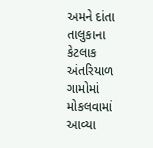અમને દાંતા તાલુકાના કેટલાક અંતરિયાળ ગામોમાં મોકલવામાં આવ્યા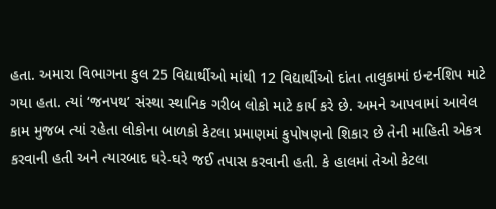હતા. અમારા વિભાગના કુલ 25 વિદ્યાર્થીઓ માંથી 12 વિદ્યાર્થીઓ દાંતા તાલુકામાં ઇન્ટર્નશિપ માટે ગયા હતા. ત્યાં ‘જનપથ’ સંસ્થા સ્થાનિક ગરીબ લોકો માટે કાર્ય કરે છે. અમને આપવામાં આવેલ કામ મુજબ ત્યાં રહેતા લોકોના બાળકો કેટલા પ્રમાણમાં કુપોષણનો શિકાર છે તેની માહિતી એકત્ર કરવાની હતી અને ત્યારબાદ ઘરે-ઘરે જઈ તપાસ કરવાની હતી. કે હાલમાં તેઓ કેટલા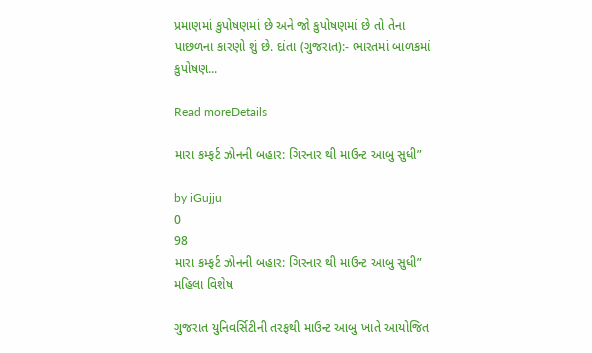પ્રમાણમાં કુપોષણમાં છે અને જો કુપોષણમાં છે તો તેના પાછળના કારણો શું છે. દાંતા (ગુજરાત):- ભારતમાં બાળકમાં કુપોષણ...

Read moreDetails

મારા કમ્ફર્ટ ઝોનની બહાર: ગિરનાર થી માઉન્ટ આબુ સુધી”

by iGujju
0
98
મારા કમ્ફર્ટ ઝોનની બહાર: ગિરનાર થી માઉન્ટ આબુ સુધી”
મહિલા વિશેષ

ગુજરાત યુનિવર્સિટીની તરફથી માઉન્ટ આબુ ખાતે આયોજિત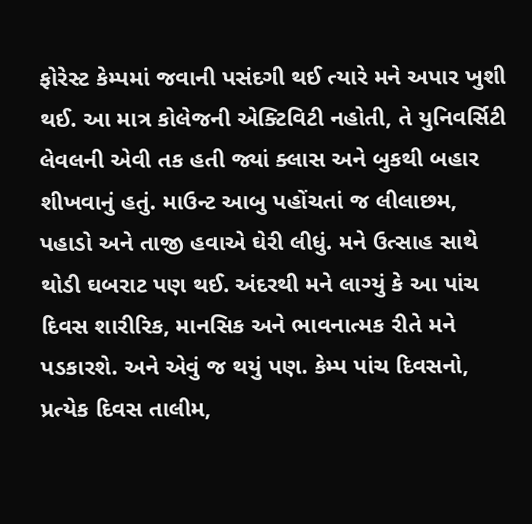ફોરેસ્ટ કેમ્પમાં જવાની પસંદગી થઈ ત્યારે મને અપાર ખુશી થઈ. આ માત્ર કોલેજની એક્ટિવિટી નહોતી, તે યુનિવર્સિટી લેવલની એવી તક હતી જ્યાં ક્લાસ અને બુકથી બહાર શીખવાનું હતું. માઉન્ટ આબુ પહોંચતાં જ લીલાછમ, પહાડો અને તાજી હવાએ ઘેરી લીધું. મને ઉત્સાહ સાથે થોડી ઘબરાટ પણ થઈ. અંદરથી મને લાગ્યું કે આ પાંચ દિવસ શારીરિક, માનસિક અને ભાવનાત્મક રીતે મને પડકારશે. અને એવું જ થયું પણ. કેમ્પ પાંચ દિવસનો, પ્રત્યેક દિવસ તાલીમ,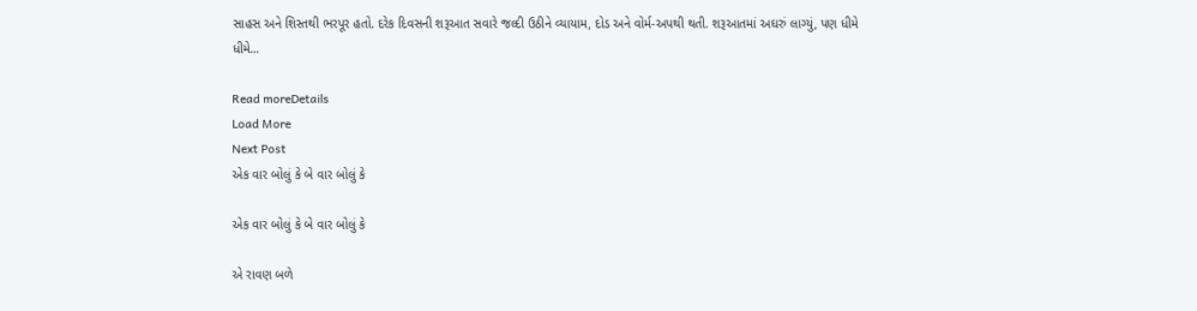સાહસ અને શિસ્તથી ભરપૂર હતો. દરેક દિવસની શરૂઆત સવારે જલ્દી ઉઠીને વ્યાયામ, દોડ અને વોર્મ-અપથી થતી. શરૂઆતમાં અઘરું લાગ્યું, પણ ધીમે ધીમે...

Read moreDetails
Load More
Next Post
એક વાર બોલું કે બે વાર બોલું કે

એક વાર બોલું કે બે વાર બોલું કે

એ રાવણ બળે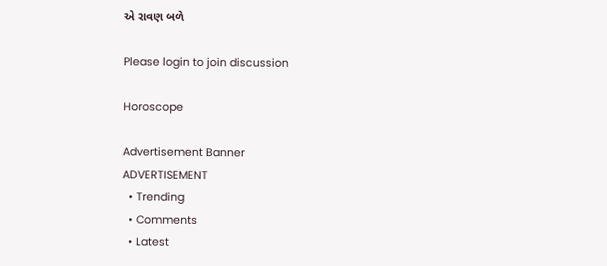એ રાવણ બળે

Please login to join discussion

Horoscope

Advertisement Banner
ADVERTISEMENT
  • Trending
  • Comments
  • Latest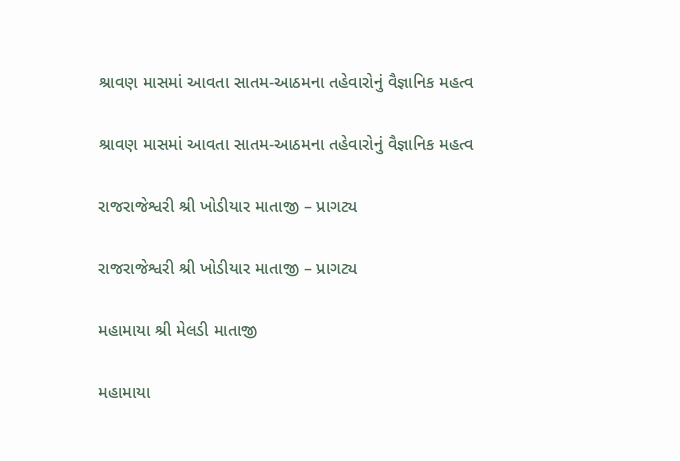શ્રાવણ માસમાં આવતા સાતમ-આઠમના તહેવારોનું વૈજ્ઞાનિક મહત્વ

શ્રાવણ માસમાં આવતા સાતમ-આઠમના તહેવારોનું વૈજ્ઞાનિક મહત્વ

રાજરાજેશ્વરી શ્રી ખોડીયાર માતાજી – પ્રાગટ્ય

રાજરાજેશ્વરી શ્રી ખોડીયાર માતાજી – પ્રાગટ્ય

મહામાયા શ્રી મેલડી માતાજી

મહામાયા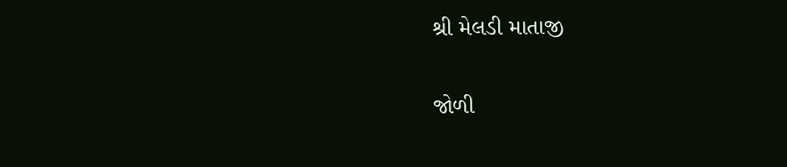શ્રી મેલડી માતાજી

જોળી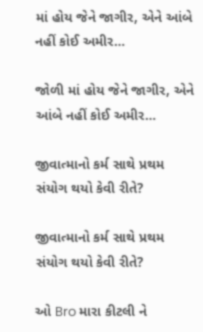માં હોય જેને જાગીર, એને આંબે નહીં કોઈ અમીર…

જોળી માં હોય જેને જાગીર, એને આંબે નહીં કોઈ અમીર…

જીવાત્માનો કર્મ સાથે પ્રથમ સંયોગ થયો કેવી રીતે?

જીવાત્માનો કર્મ સાથે પ્રથમ સંયોગ થયો કેવી રીતે?

ઓ Bro મારા કીટલી ને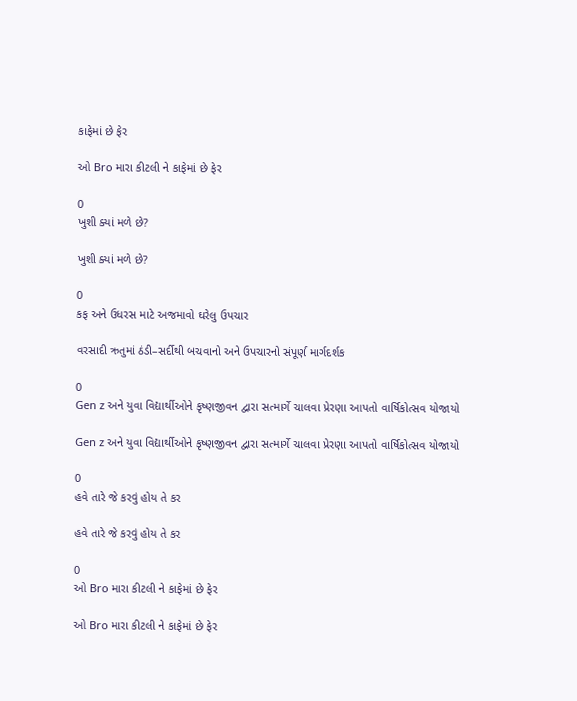કાફેમાં છે ફેર

ઓ Bro મારા કીટલી ને કાફેમાં છે ફેર

0
ખુશી ક્યાં મળે છે?

ખુશી ક્યાં મળે છે?

0
કફ અને ઉધરસ માટે અજમાવો ઘરેલુ ઉપચાર

વરસાદી ઋતુમાં ઠંડી–સર્દીથી બચવાનો અને ઉપચારનો સંપૂર્ણ માર્ગદર્શક

0
Gen z અને યુવા વિદ્યાર્થીઓને કૃષ્ણજીવન દ્વારા સત્માર્ગે ચાલવા પ્રેરણા આપતો વાર્ષિકોત્સવ યોજાયો

Gen z અને યુવા વિદ્યાર્થીઓને કૃષ્ણજીવન દ્વારા સત્માર્ગે ચાલવા પ્રેરણા આપતો વાર્ષિકોત્સવ યોજાયો

0
હવે તારે જે કરવું હોય તે કર

હવે તારે જે કરવું હોય તે કર

0
ઓ Bro મારા કીટલી ને કાફેમાં છે ફેર

ઓ Bro મારા કીટલી ને કાફેમાં છે ફેર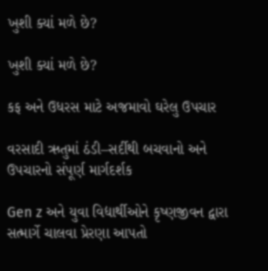ખુશી ક્યાં મળે છે?

ખુશી ક્યાં મળે છે?

કફ અને ઉધરસ માટે અજમાવો ઘરેલુ ઉપચાર

વરસાદી ઋતુમાં ઠંડી–સર્દીથી બચવાનો અને ઉપચારનો સંપૂર્ણ માર્ગદર્શક

Gen z અને યુવા વિદ્યાર્થીઓને કૃષ્ણજીવન દ્વારા સત્માર્ગે ચાલવા પ્રેરણા આપતો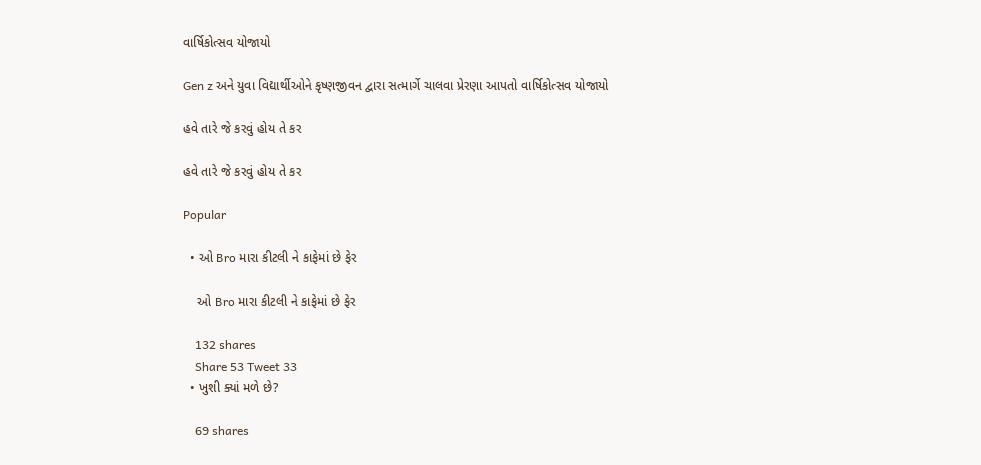વાર્ષિકોત્સવ યોજાયો

Gen z અને યુવા વિદ્યાર્થીઓને કૃષ્ણજીવન દ્વારા સત્માર્ગે ચાલવા પ્રેરણા આપતો વાર્ષિકોત્સવ યોજાયો

હવે તારે જે કરવું હોય તે કર

હવે તારે જે કરવું હોય તે કર

Popular

  • ઓ Bro મારા કીટલી ને કાફેમાં છે ફેર

    ઓ Bro મારા કીટલી ને કાફેમાં છે ફેર

    132 shares
    Share 53 Tweet 33
  • ખુશી ક્યાં મળે છે?

    69 shares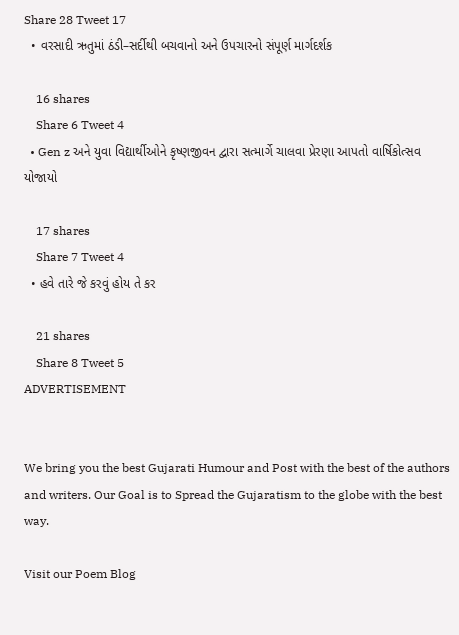Share 28 Tweet 17
  • વરસાદી ઋતુમાં ઠંડી–સર્દીથી બચવાનો અને ઉપચારનો સંપૂર્ણ માર્ગદર્શક

    16 shares
    Share 6 Tweet 4
  • Gen z અને યુવા વિદ્યાર્થીઓને કૃષ્ણજીવન દ્વારા સત્માર્ગે ચાલવા પ્રેરણા આપતો વાર્ષિકોત્સવ યોજાયો

    17 shares
    Share 7 Tweet 4
  • હવે તારે જે કરવું હોય તે કર

    21 shares
    Share 8 Tweet 5
ADVERTISEMENT


We bring you the best Gujarati Humour and Post with the best of the authors and writers. Our Goal is to Spread the Gujaratism to the globe with the best way.

Visit our Poem Blog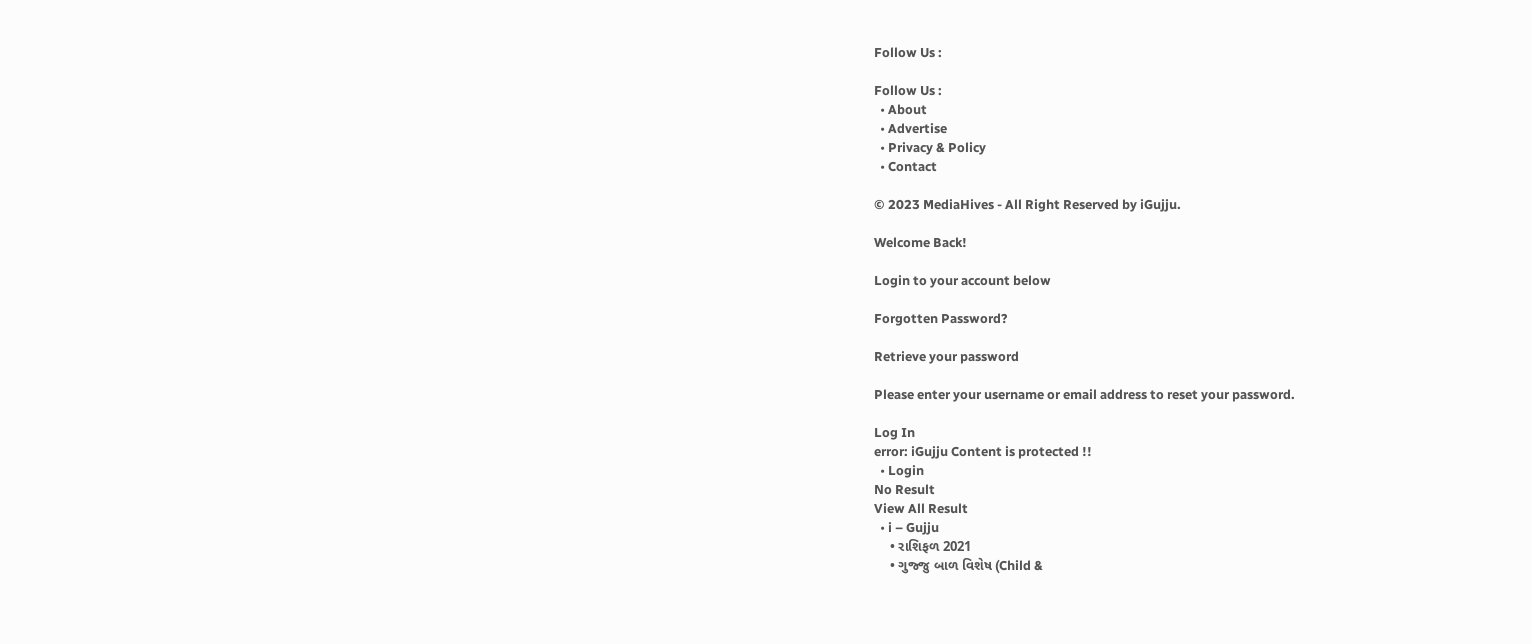Follow Us :

Follow Us :
  • About
  • Advertise
  • Privacy & Policy
  • Contact

© 2023 MediaHives - All Right Reserved by iGujju.

Welcome Back!

Login to your account below

Forgotten Password?

Retrieve your password

Please enter your username or email address to reset your password.

Log In
error: iGujju Content is protected !!
  • Login
No Result
View All Result
  • i – Gujju
    • રાશિફળ 2021
    • ગુજ્જુ બાળ વિશેષ (Child &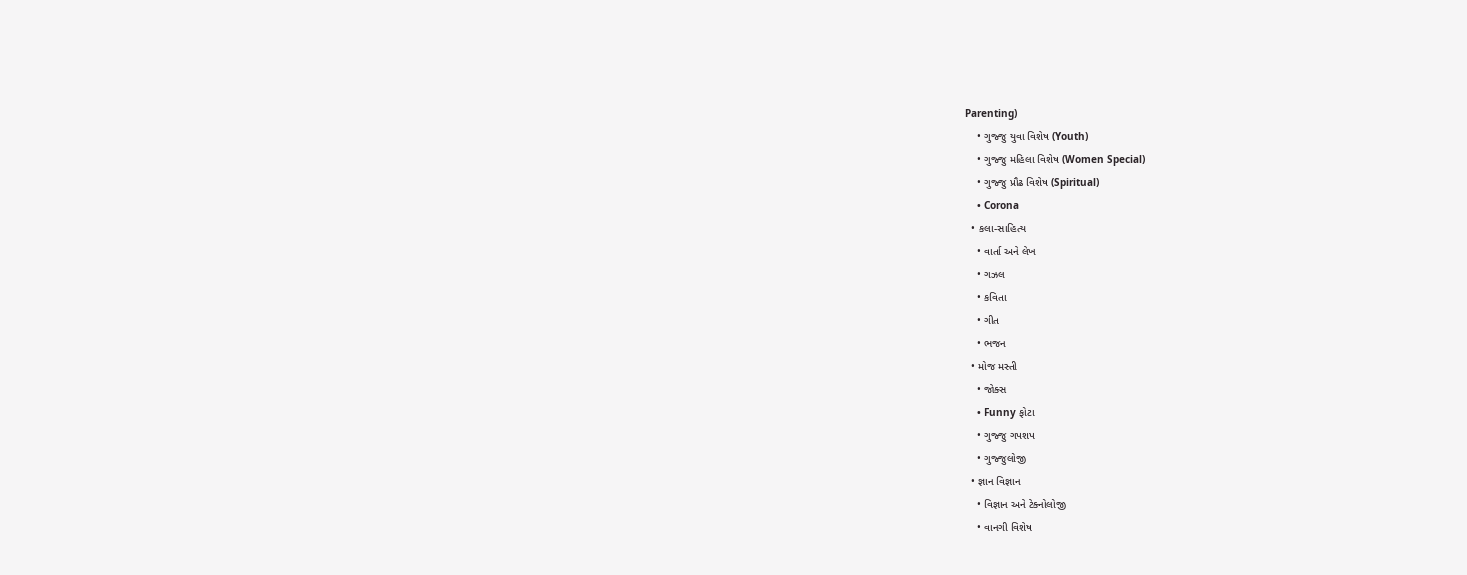Parenting)
    • ગુજ્જુ યુવા વિશેષ (Youth)
    • ગુજ્જુ મહિલા વિશેષ (Women Special)
    • ગુજ્જુ પ્રૌઢ વિશેષ (Spiritual)
    • Corona
  • કલા-સાહિત્ય
    • વાર્તા અને લેખ
    • ગઝલ
    • કવિતા
    • ગીત
    • ભજન
  • મોજ મસ્તી
    • જોક્સ
    • Funny ફોટા
    • ગુજ્જુ ગપશપ
    • ગુજ્જુલોજી
  • જ્ઞાન વિજ્ઞાન
    • વિજ્ઞાન અને ટેક્નોલોજી
    • વાનગી વિશેષ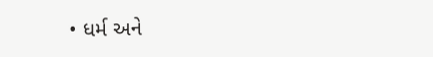• ધર્મ અને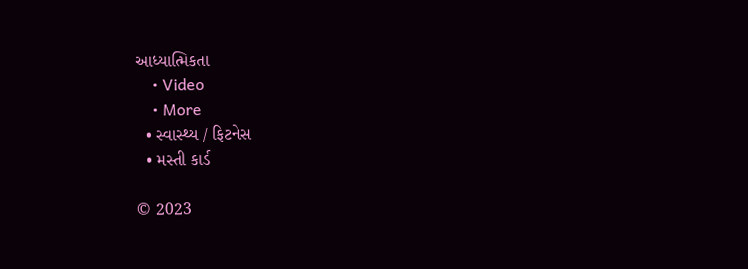આધ્યાત્મિકતા
    • Video
    • More
  • સ્વાસ્થ્ય / ફિટનેસ
  • મસ્તી કાર્ડ

© 2023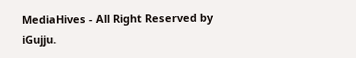MediaHives - All Right Reserved by iGujju.